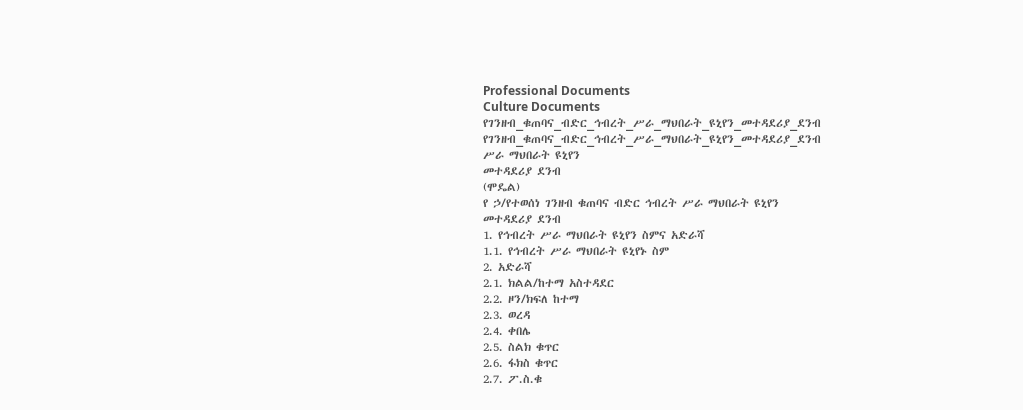Professional Documents
Culture Documents
የገንዘብ_ቁጠባና_ብድር_ኅብረት_ሥራ_ማህበራት_ዩኒየን_መተዳደሪያ_ደንብ
የገንዘብ_ቁጠባና_ብድር_ኅብረት_ሥራ_ማህበራት_ዩኒየን_መተዳደሪያ_ደንብ
ሥራ ማህበራት ዩኒየን
መተዳደሪያ ደንብ
(ሞዴል)
የ ኃ/የተወሰነ ገንዘብ ቁጠባና ብድር ኅብረት ሥራ ማህበራት ዩኒየን
መተዳደሪያ ደንብ
1. የኅብረት ሥራ ማህበራት ዩኒየን ስምና አድራሻ
1.1. የኅብረት ሥራ ማህበራት ዩኒየኑ ስም
2. አድራሻ
2.1. ክልል/ከተማ አስተዳደር
2.2. ዞን/ክፍለ ከተማ
2.3. ወረዳ
2.4. ቀበሌ
2.5. ስልክ ቁጥር
2.6. ፋክስ ቁጥር
2.7. ፖ.ስ.ቁ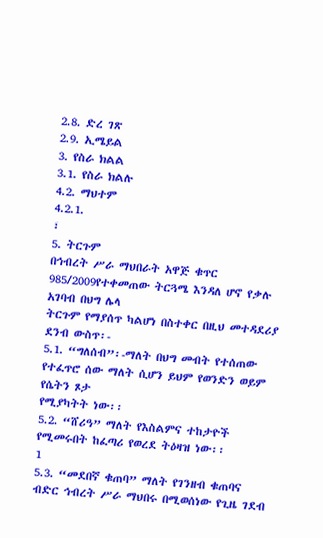2.8. ድረ ገጽ
2.9. ኢሜይል
3. የስራ ክልል
3.1. የስራ ክልሉ
4.2. ማህተም
4.2.1.
፣
5. ትርጉም
በኅብረት ሥራ ማህበራት አዋጅ ቁጥር 985/2009የተቀመጠው ትርጓሜ እንዳለ ሆኖ የቃሉ አገባብ በህግ ሌላ
ትርጉም የማያሰጥ ካልሆነ በስተቀር በዚህ መተዳደሪያ ደንብ ውስጥ፡-
5.1. “ግለሰብ”፡-ማለት በህግ መብት የተሰጠው የተፈጥሮ ሰው ማለት ሲሆን ይህም የወንድን ወይም የሴትን ጾታ
የሚያካትት ነው፡፡
5.2. “ሸሪዓ” ማለት የእስልምና ተከታዮች የሚመሩበት ከፈጣሪ የወረደ ትዕዛዝ ነው፡፡
1
5.3. “መደበኛ ቁጠባ” ማለት የገንዘብ ቁጠባና ብድር ኅብረት ሥራ ማህበሩ በሚወሰነው የጊዜ ገደብ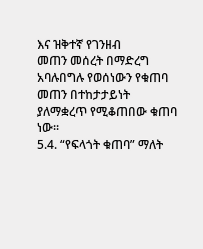እና ዝቅተኛ የገንዘብ
መጠን መሰረት በማድረግ አባሉበግሉ የወሰነውን የቁጠባ መጠን በተከታታይነት ያለማቋረጥ የሚቆጠበው ቁጠባ
ነው፡፡
5.4. “የፍላጎት ቁጠባ” ማለት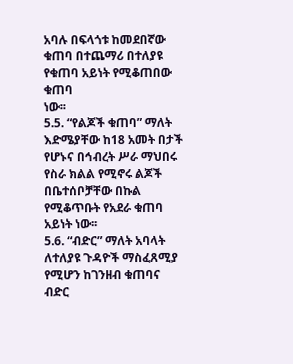አባሉ በፍላጎቱ ከመደበኛው ቁጠባ በተጨማሪ በተለያዩ የቁጠባ አይነት የሚቆጠበው ቁጠባ
ነው፡፡
5.5. “የልጆች ቁጠባ” ማለት እድሜያቸው ከ18 አመት በታች የሆኑና በኅብረት ሥራ ማህበሩ የስራ ክልል የሚኖሩ ልጆች
በቤተሰቦቻቸው በኩል የሚቆጥቡት የአደራ ቁጠባ አይነት ነው፡፡
5.6. “ብድር” ማለት አባላት ለተለያዩ ጉዳዮች ማስፈጸሚያ የሚሆን ከገንዘብ ቁጠባና ብድር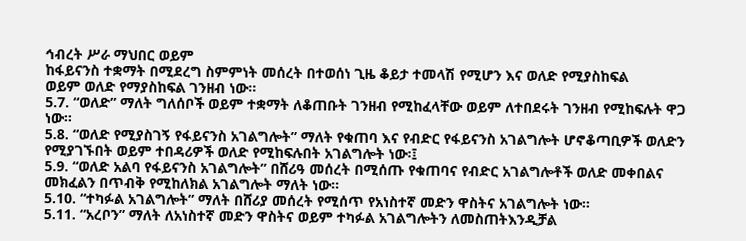ኅብረት ሥራ ማህበር ወይም
ከፋይናንስ ተቋማት በሚደረግ ስምምነት መሰረት በተወሰነ ጊዜ ቆይታ ተመላሽ የሚሆን እና ወለድ የሚያስከፍል
ወይም ወለድ የማያስከፍል ገንዘብ ነው፡፡
5.7. “ወለድ” ማለት ግለሰቦች ወይም ተቋማት ለቆጠቡት ገንዘብ የሚከፈላቸው ወይም ለተበደሩት ገንዘብ የሚከፍሉት ዋጋ
ነው፡፡
5.8. “ወለድ የሚያስገኝ የፋይናንስ አገልግሎት” ማለት የቁጠባ እና የብድር የፋይናንስ አገልግሎት ሆኖቆጣቢዎች ወለድን
የሚያገኙበት ወይም ተበዳሪዎች ወለድ የሚከፍሉበት አገልግሎት ነው፡፤
5.9. “ወለድ አልባ የፋይናንስ አገልግሎት” በሸሪዓ መሰረት በሚሰጡ የቁጠባና የብድር አገልግሎቶች ወለድ መቀበልና
መክፈልን በጥብቅ የሚከለክል አገልግሎት ማለት ነው፡፡
5.10. “ተካፉል አገልግሎት” ማለት በሸሪያ መሰረት የሚሰጥ የአነስተኛ መድን ዋስትና አገልግሎት ነው፡፡
5.11. “አረቦን” ማለት ለአነስተኛ መድን ዋስትና ወይም ተካፉል አገልግሎትን ለመስጠትእንዲቻል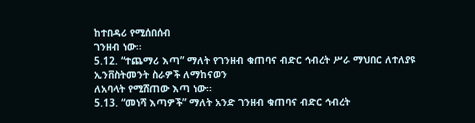ከተበዳሪ የሚሰበሰብ
ገንዘብ ነው፡፡
5.12. “ተጨማሪ እጣ” ማለት የገንዘብ ቁጠባና ብድር ኅብረት ሥራ ማህበር ለተለያዩ ኢንቨስትመንት ስራዎች ለማከናወን
ለአባላት የሚሸጠው እጣ ነው፡፡
5.13. “መነሻ እጣዎች” ማለት አንድ ገንዘብ ቁጠባና ብድር ኅብረት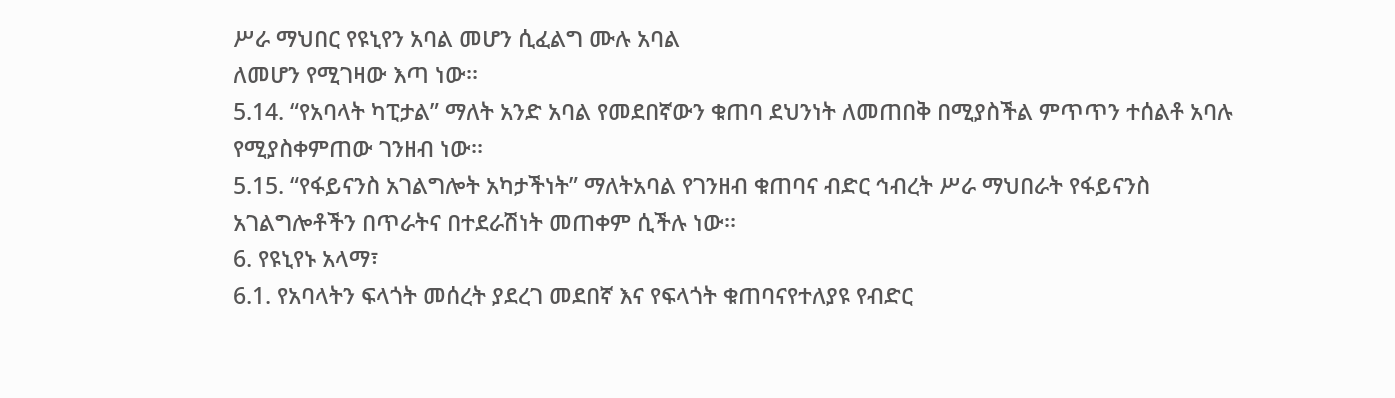ሥራ ማህበር የዩኒየን አባል መሆን ሲፈልግ ሙሉ አባል
ለመሆን የሚገዛው እጣ ነው፡፡
5.14. “የአባላት ካፒታል” ማለት አንድ አባል የመደበኛውን ቁጠባ ደህንነት ለመጠበቅ በሚያስችል ምጥጥን ተሰልቶ አባሉ
የሚያስቀምጠው ገንዘብ ነው፡፡
5.15. “የፋይናንስ አገልግሎት አካታችነት” ማለትአባል የገንዘብ ቁጠባና ብድር ኅብረት ሥራ ማህበራት የፋይናንስ
አገልግሎቶችን በጥራትና በተደራሽነት መጠቀም ሲችሉ ነው፡፡
6. የዩኒየኑ አላማ፣
6.1. የአባላትን ፍላጎት መሰረት ያደረገ መደበኛ እና የፍላጎት ቁጠባናየተለያዩ የብድር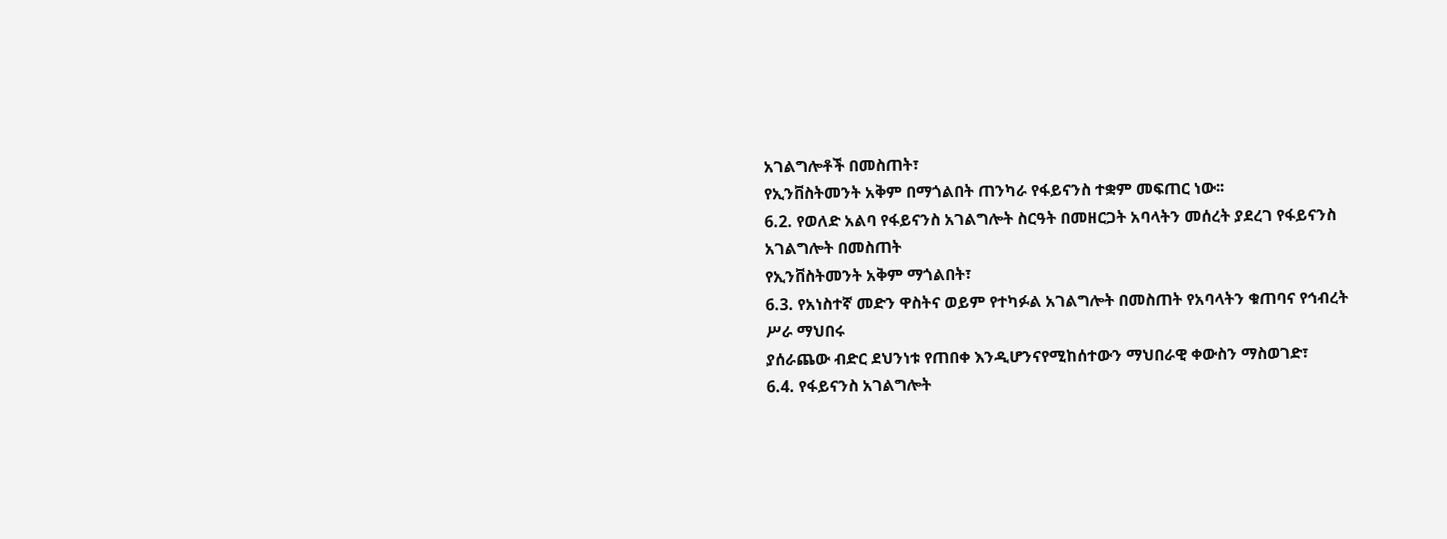አገልግሎቶች በመስጠት፣
የኢንቨስትመንት አቅም በማጎልበት ጠንካራ የፋይናንስ ተቋም መፍጠር ነው፡፡
6.2. የወለድ አልባ የፋይናንስ አገልግሎት ስርዓት በመዘርጋት አባላትን መሰረት ያደረገ የፋይናንስ አገልግሎት በመስጠት
የኢንቨስትመንት አቅም ማጎልበት፣
6.3. የአነስተኛ መድን ዋስትና ወይም የተካፉል አገልግሎት በመስጠት የአባላትን ቁጠባና የኅብረት ሥራ ማህበሩ
ያሰራጨው ብድር ደህንነቱ የጠበቀ እንዲሆንናየሚከሰተውን ማህበራዊ ቀውስን ማስወገድ፣
6.4. የፋይናንስ አገልግሎት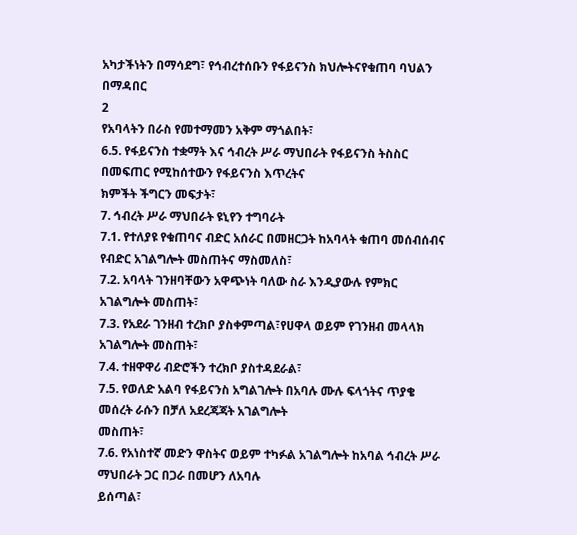አካታችነትን በማሳደግ፣ የኅብረተሰቡን የፋይናንስ ክህሎትናየቁጠባ ባህልን በማዳበር
2
የአባላትን በራስ የመተማመን አቅም ማጎልበት፣
6.5. የፋይናንስ ተቋማት እና ኅብረት ሥራ ማህበራት የፋይናንስ ትስስር በመፍጠር የሚከሰተውን የፋይናንስ እጥረትና
ክምችት ችግርን መፍታት፣
7. ኅብረት ሥራ ማህበራት ዩኒየን ተግባራት
7.1. የተለያዩ የቁጠባና ብድር አሰራር በመዘርጋት ከአባላት ቁጠባ መሰብሰብና የብድር አገልግሎት መስጠትና ማስመለስ፣
7.2. አባላት ገንዘባቸውን አዋጭነት ባለው ስራ እንዲያውሉ የምክር አገልግሎት መስጠት፣
7.3. የአደራ ገንዘብ ተረክቦ ያስቀምጣል፣የሀዋላ ወይም የገንዘብ መላላክ አገልግሎት መስጠት፣
7.4. ተዘዋዋሪ ብድሮችን ተረክቦ ያስተዳደራል፣
7.5. የወለድ አልባ የፋይናንስ አግልገሎት በአባሉ ሙሉ ፍላጎትና ጥያቄ መሰረት ራሱን በቻለ አደረጃጃት አገልግሎት
መስጠት፣
7.6. የአነስተኛ መድን ዋስትና ወይም ተካፉል አገልግሎት ከአባል ኅብረት ሥራ ማህበራት ጋር በጋራ በመሆን ለአባሉ
ይሰጣል፣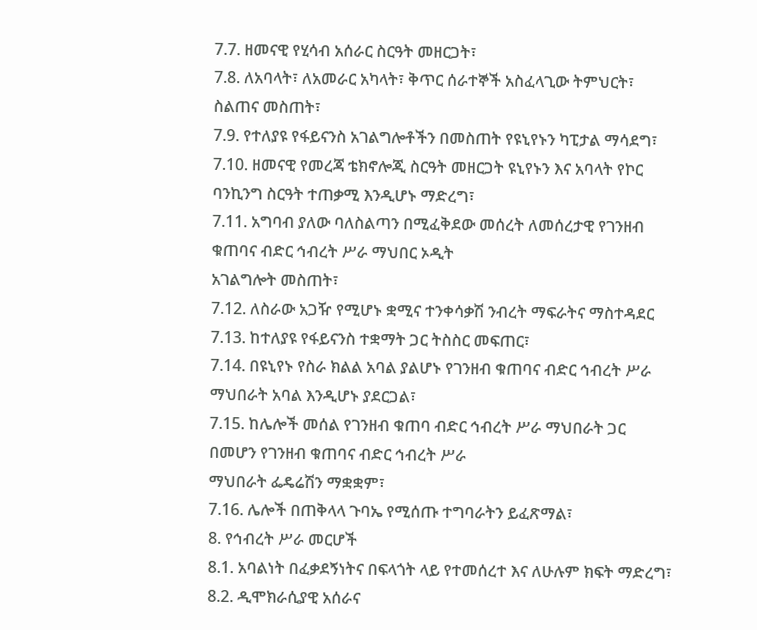7.7. ዘመናዊ የሂሳብ አሰራር ስርዓት መዘርጋት፣
7.8. ለአባላት፣ ለአመራር አካላት፣ ቅጥር ሰራተኞች አስፈላጊው ትምህርት፣ ስልጠና መስጠት፣
7.9. የተለያዩ የፋይናንስ አገልግሎቶችን በመስጠት የዩኒየኑን ካፒታል ማሳደግ፣
7.10. ዘመናዊ የመረጃ ቴክኖሎጂ ስርዓት መዘርጋት ዩኒየኑን እና አባላት የኮር ባንኪንግ ስርዓት ተጠቃሚ እንዲሆኑ ማድረግ፣
7.11. አግባብ ያለው ባለስልጣን በሚፈቅደው መሰረት ለመሰረታዊ የገንዘብ ቁጠባና ብድር ኅብረት ሥራ ማህበር ኦዲት
አገልግሎት መስጠት፣
7.12. ለስራው አጋዥ የሚሆኑ ቋሚና ተንቀሳቃሽ ንብረት ማፍራትና ማስተዳደር
7.13. ከተለያዩ የፋይናንስ ተቋማት ጋር ትስስር መፍጠር፣
7.14. በዩኒየኑ የስራ ክልል አባል ያልሆኑ የገንዘብ ቁጠባና ብድር ኅብረት ሥራ ማህበራት አባል እንዲሆኑ ያደርጋል፣
7.15. ከሌሎች መሰል የገንዘብ ቁጠባ ብድር ኅብረት ሥራ ማህበራት ጋር በመሆን የገንዘብ ቁጠባና ብድር ኅብረት ሥራ
ማህበራት ፌዴሬሽን ማቋቋም፣
7.16. ሌሎች በጠቅላላ ጉባኤ የሚሰጡ ተግባራትን ይፈጽማል፣
8. የኅብረት ሥራ መርሆች
8.1. አባልነት በፈቃደኝነትና በፍላጎት ላይ የተመሰረተ እና ለሁሉም ክፍት ማድረግ፣
8.2. ዲሞክራሲያዊ አሰራና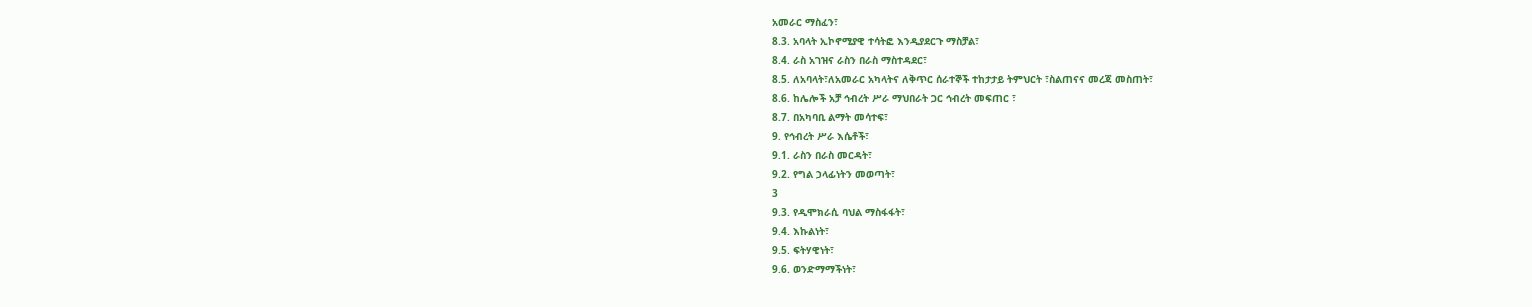አመራር ማስፈን፣
8.3. አባላት ኢኮኖሚያዊ ተሳትፎ እንዲያደርጉ ማስቻል፣
8.4. ራስ አገዝና ራስን በራስ ማስተዳደር፣
8.5. ለአባላት፣ለአመራር አካላትና ለቅጥር ሰራተኞች ተከታታይ ትምህርት ፣ስልጠናና መረጃ መስጠት፣
8.6. ከሌሎች አቻ ኅብረት ሥራ ማህበራት ጋር ኅብረት መፍጠር ፣
8.7. በአካባቢ ልማት መሳተፍ፣
9. የኅብረት ሥራ እሴቶች፣
9.1. ራስን በራስ መርዳት፣
9.2. የግል ኃላፊነትን መወጣት፣
3
9.3. የዲሞክራሲ ባህል ማስፋፋት፣
9.4. እኩልነት፣
9.5. ፍትሃዊነት፣
9.6. ወንድማማችነት፣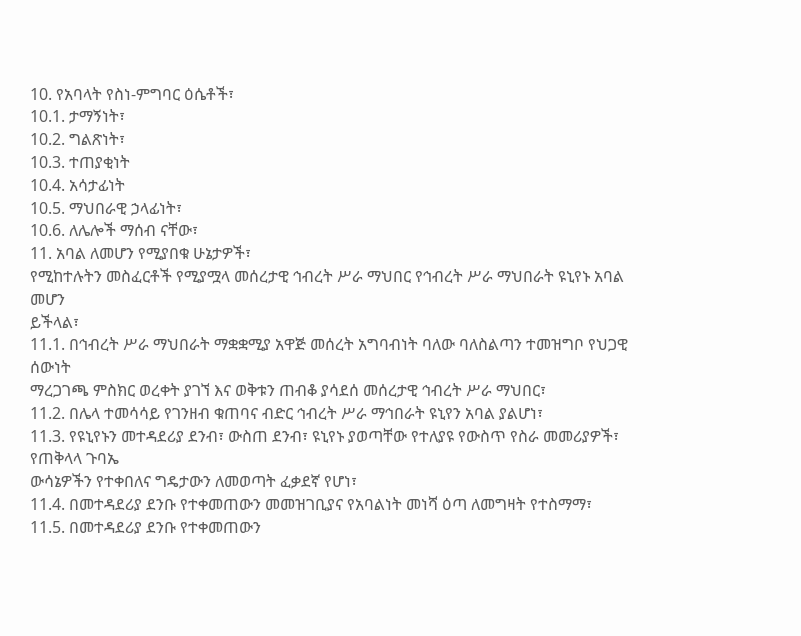10. የአባላት የስነ-ምግባር ዕሴቶች፣
10.1. ታማኝነት፣
10.2. ግልጽነት፣
10.3. ተጠያቂነት
10.4. አሳታፊነት
10.5. ማህበራዊ ኃላፊነት፣
10.6. ለሌሎች ማሰብ ናቸው፣
11. አባል ለመሆን የሚያበቁ ሁኔታዎች፣
የሚከተሉትን መስፈርቶች የሚያሟላ መሰረታዊ ኅብረት ሥራ ማህበር የኅብረት ሥራ ማህበራት ዩኒየኑ አባል መሆን
ይችላል፣
11.1. በኅብረት ሥራ ማህበራት ማቋቋሚያ አዋጅ መሰረት አግባብነት ባለው ባለስልጣን ተመዝግቦ የህጋዊ ሰውነት
ማረጋገጫ ምስክር ወረቀት ያገኘ እና ወቅቱን ጠብቆ ያሳደሰ መሰረታዊ ኅብረት ሥራ ማህበር፣
11.2. በሌላ ተመሳሳይ የገንዘብ ቁጠባና ብድር ኅብረት ሥራ ማኅበራት ዩኒየን አባል ያልሆነ፣
11.3. የዩኒየኑን መተዳደሪያ ደንብ፣ ውስጠ ደንብ፣ ዩኒየኑ ያወጣቸው የተለያዩ የውስጥ የስራ መመሪያዎች፣ የጠቅላላ ጉባኤ
ውሳኔዎችን የተቀበለና ግዴታውን ለመወጣት ፈቃደኛ የሆነ፣
11.4. በመተዳደሪያ ደንቡ የተቀመጠውን መመዝገቢያና የአባልነት መነሻ ዕጣ ለመግዛት የተስማማ፣
11.5. በመተዳደሪያ ደንቡ የተቀመጠውን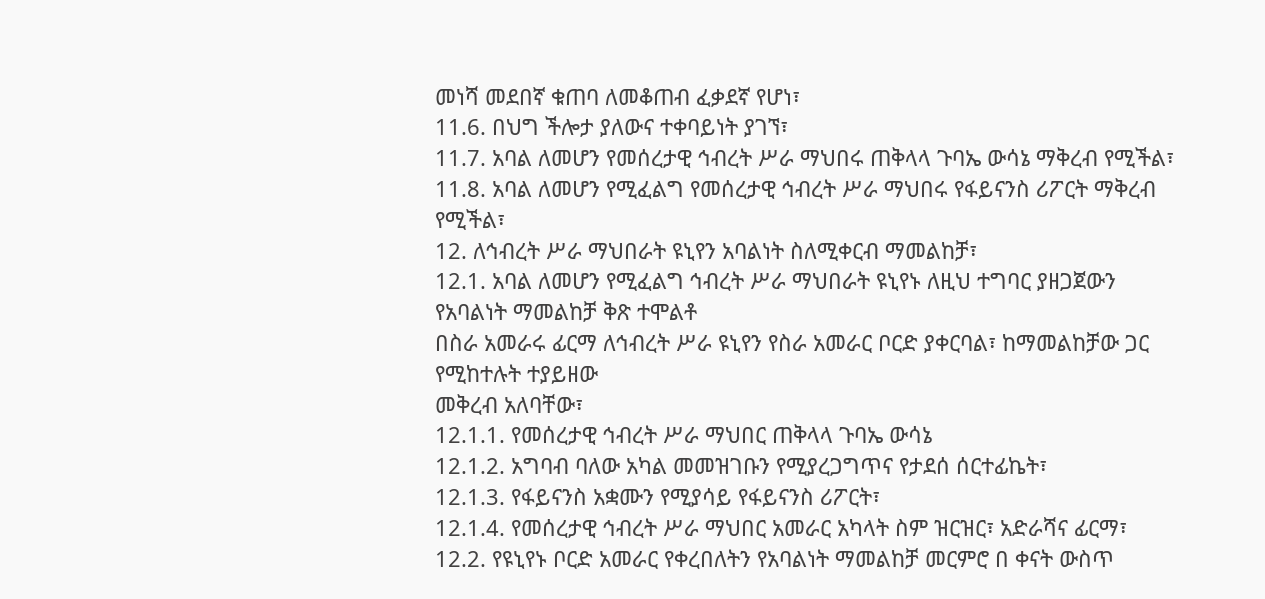መነሻ መደበኛ ቁጠባ ለመቆጠብ ፈቃደኛ የሆነ፣
11.6. በህግ ችሎታ ያለውና ተቀባይነት ያገኘ፣
11.7. አባል ለመሆን የመሰረታዊ ኅብረት ሥራ ማህበሩ ጠቅላላ ጉባኤ ውሳኔ ማቅረብ የሚችል፣
11.8. አባል ለመሆን የሚፈልግ የመሰረታዊ ኅብረት ሥራ ማህበሩ የፋይናንስ ሪፖርት ማቅረብ የሚችል፣
12. ለኅብረት ሥራ ማህበራት ዩኒየን አባልነት ስለሚቀርብ ማመልከቻ፣
12.1. አባል ለመሆን የሚፈልግ ኅብረት ሥራ ማህበራት ዩኒየኑ ለዚህ ተግባር ያዘጋጀውን የአባልነት ማመልከቻ ቅጽ ተሞልቶ
በስራ አመራሩ ፊርማ ለኅብረት ሥራ ዩኒየን የስራ አመራር ቦርድ ያቀርባል፣ ከማመልከቻው ጋር የሚከተሉት ተያይዘው
መቅረብ አለባቸው፣
12.1.1. የመሰረታዊ ኅብረት ሥራ ማህበር ጠቅላላ ጉባኤ ውሳኔ
12.1.2. አግባብ ባለው አካል መመዝገቡን የሚያረጋግጥና የታደሰ ሰርተፊኬት፣
12.1.3. የፋይናንስ አቋሙን የሚያሳይ የፋይናንስ ሪፖርት፣
12.1.4. የመሰረታዊ ኅብረት ሥራ ማህበር አመራር አካላት ስም ዝርዝር፣ አድራሻና ፊርማ፣
12.2. የዩኒየኑ ቦርድ አመራር የቀረበለትን የአባልነት ማመልከቻ መርምሮ በ ቀናት ውስጥ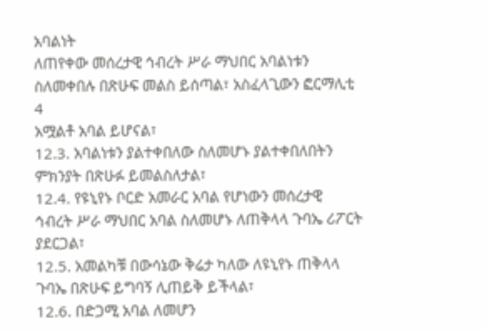አባልነት
ለጠየቀው መሰረታዊ ኅብረት ሥራ ማህበር አባልነቱን ስለመቀበሉ በጽሁፍ መልስ ይሰጣል፣ አስፈላጊውን ፎርማሊቲ
4
አሟልቶ አባል ይሆናል፣
12.3. አባልነቱን ያልተቀበለው ስለመሆኑ ያልተቀበለበትን ምክንያት በጽሁፉ ይመልስለታል፣
12.4. የዩኒየኑ ቦርድ አመራር አባል የሆነውን መሰረታዊ ኅብረት ሥራ ማህበር አባል ስለመሆኑ ለጠቅላላ ጉባኤ ሪፖርት
ያደርጋል፣
12.5. አመልካቹ በውሳኔው ቅሬታ ካለው ለዩኒየኑ ጠቅላላ ጉባኤ በጽሁፍ ይግባኝ ሊጠይቅ ይችላል፣
12.6. በድጋሚ አባል ለመሆን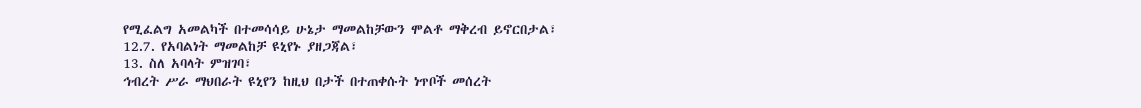የሚፈልግ አመልካች በተመሳሳይ ሁኔታ ማመልከቻውን ሞልቶ ማቅረብ ይኖርበታል፣
12.7. የአባልነት ማመልከቻ ዩኒየኑ ያዘጋጃል፣
13. ስለ አባላት ምዝገባ፣
ኅብረት ሥራ ማህበራት ዩኒየን ከዚህ በታች በተጠቀሱት ነጥቦች መሰረት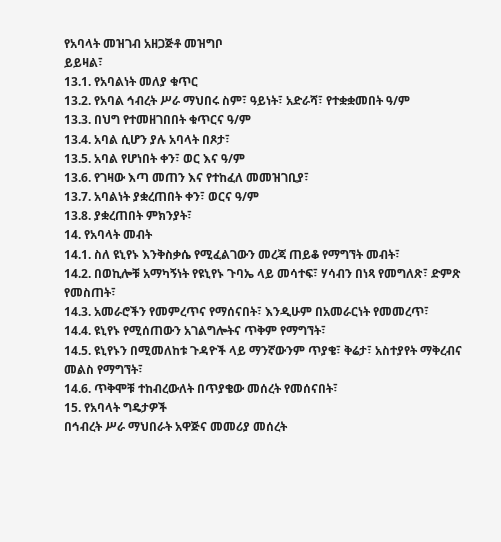የአባላት መዝገብ አዘጋጅቶ መዝግቦ
ይይዛል፣
13.1. የአባልነት መለያ ቁጥር
13.2. የአባል ኅብረት ሥራ ማህበሩ ስም፣ ዓይነት፣ አድራሻ፣ የተቋቋመበት ዓ/ም
13.3. በህግ የተመዘገበበት ቁጥርና ዓ/ም
13.4. አባል ሲሆን ያሉ አባላት በጾታ፣
13.5. አባል የሆነበት ቀን፣ ወር እና ዓ/ም
13.6. የገዛው እጣ መጠን እና የተከፈለ መመዝገቢያ፣
13.7. አባልነት ያቋረጠበት ቀን፣ ወርና ዓ/ም
13.8. ያቋረጠበት ምክንያት፣
14. የአባላት መብት
14.1. ስለ ዩኒየኑ እንቅስቃሴ የሚፈልገውን መረጃ ጠይቆ የማግኘት መብት፣
14.2. በወኪሎቹ አማካኝነት የዩኒየኑ ጉባኤ ላይ መሳተፍ፣ ሃሳብን በነጻ የመግለጽ፣ ድምጽ የመስጠት፣
14.3. አመራሮችን የመምረጥና የማሰናበት፣ እንዲሁም በአመራርነት የመመረጥ፣
14.4. ዩኒየኑ የሚሰጠውን አገልግሎትና ጥቅም የማግኘት፣
14.5. ዩኒየኑን በሚመለከቱ ጉዳዮች ላይ ማንኛውንም ጥያቄ፣ ቅሬታ፣ አስተያየት ማቅረብና መልስ የማግኘት፣
14.6. ጥቅሞቹ ተከብረውለት በጥያቄው መሰረት የመሰናበት፣
15. የአባላት ግዴታዎች
በኅብረት ሥራ ማህበራት አዋጅና መመሪያ መሰረት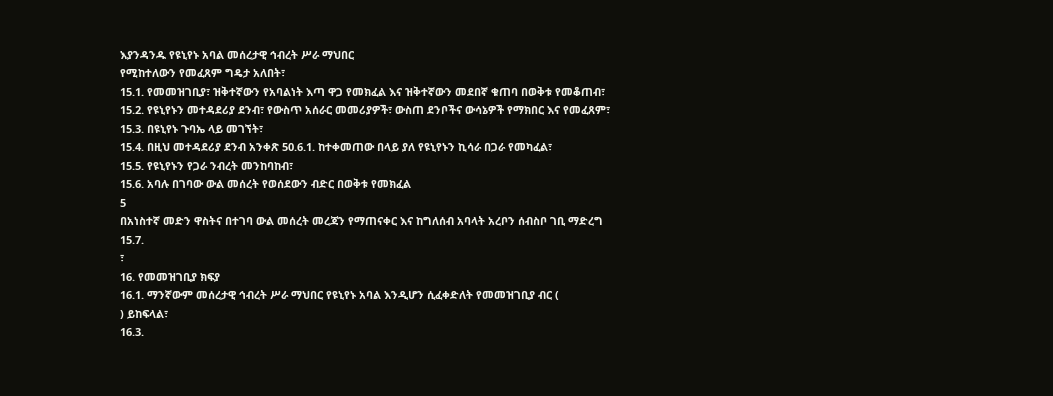እያንዳንዱ የዩኒየኑ አባል መሰረታዊ ኅብረት ሥራ ማህበር
የሚከተለውን የመፈጸም ግዴታ አለበት፣
15.1. የመመዝገቢያ፣ ዝቅተኛውን የአባልነት እጣ ዋጋ የመክፈል እና ዝቅተኛውን መደበኛ ቁጠባ በወቅቱ የመቆጠብ፣
15.2. የዩኒየኑን መተዳደሪያ ደንብ፣ የውስጥ አሰራር መመሪያዎች፣ ውስጠ ደንቦችና ውሳኔዎች የማክበር እና የመፈጸም፣
15.3. በዩኒየኑ ጉባኤ ላይ መገኘት፣
15.4. በዚህ መተዳደሪያ ደንብ አንቀጽ 50.6.1. ከተቀመጠው በላይ ያለ የዩኒየኑን ኪሳራ በጋራ የመካፈል፣
15.5. የዩኒየኑን የጋራ ንብረት መንከባከብ፣
15.6. አባሉ በገባው ውል መሰረት የወሰደውን ብድር በወቅቱ የመክፈል
5
በአነስተኛ መድን ዋስትና በተገባ ውል መሰረት መረጃን የማጠናቀር እና ከግለሰብ አባላት አረቦን ሰብስቦ ገቢ ማድረግ
15.7.
፣
16. የመመዝገቢያ ክፍያ
16.1. ማንኛውም መሰረታዊ ኅብረት ሥራ ማህበር የዩኒየኑ አባል እንዲሆን ሲፈቀድለት የመመዝገቢያ ብር (
) ይከፍላል፣
16.3.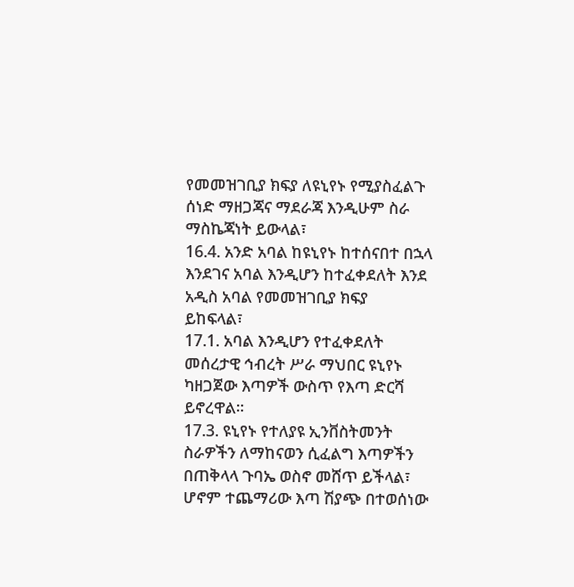የመመዝገቢያ ክፍያ ለዩኒየኑ የሚያስፈልጉ ሰነድ ማዘጋጃና ማደራጃ እንዲሁም ስራ ማስኬጃነት ይውላል፣
16.4. አንድ አባል ከዩኒየኑ ከተሰናበተ በኋላ እንደገና አባል እንዲሆን ከተፈቀደለት እንደ አዲስ አባል የመመዝገቢያ ክፍያ
ይከፍላል፣
17.1. አባል እንዲሆን የተፈቀደለት መሰረታዊ ኅብረት ሥራ ማህበር ዩኒየኑ ካዘጋጀው እጣዎች ውስጥ የእጣ ድርሻ ይኖረዋል፡፡
17.3. ዩኒየኑ የተለያዩ ኢንቨስትመንት ስራዎችን ለማከናወን ሲፈልግ እጣዎችን በጠቅላላ ጉባኤ ወስኖ መሸጥ ይችላል፣
ሆኖም ተጨማሪው እጣ ሽያጭ በተወሰነው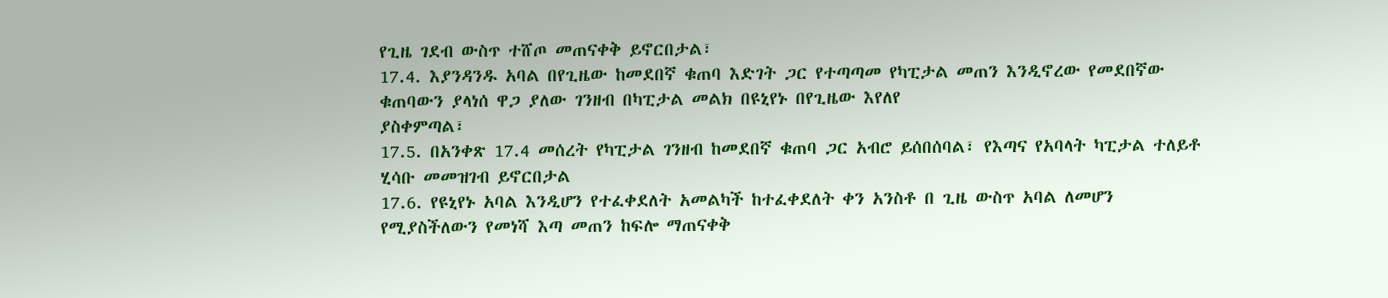የጊዜ ገደብ ውስጥ ተሸጦ መጠናቀቅ ይኖርበታል፣
17.4. እያንዳንዱ አባል በየጊዜው ከመደበኛ ቁጠባ እድገት ጋር የተጣጣመ የካፒታል መጠን እንዲኖረው የመደበኛው
ቁጠባውን ያላነሰ ዋጋ ያለው ገንዘብ በካፒታል መልክ በዩኒየኑ በየጊዜው እየለየ
ያስቀምጣል፣
17.5. በአንቀጽ 17.4 መሰረት የካፒታል ገንዘብ ከመደበኛ ቁጠባ ጋር አብሮ ይሰበሰባል፣ የእጣና የአባላት ካፒታል ተለይቶ
ሂሳቡ መመዝገብ ይኖርበታል
17.6. የዩኒየኑ አባል እንዲሆን የተፈቀደለት አመልካች ከተፈቀደለት ቀን አንስቶ በ ጊዜ ውስጥ አባል ለመሆን
የሚያስችለውን የመነሻ እጣ መጠን ከፍሎ ማጠናቀቅ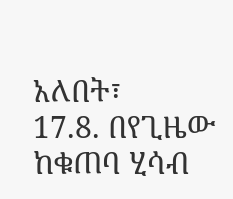አለበት፣
17.8. በየጊዜው ከቁጠባ ሂሳብ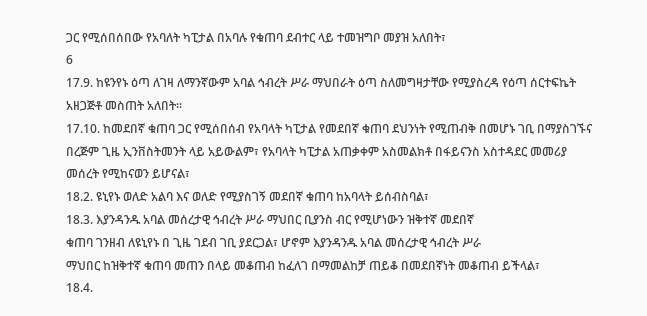ጋር የሚሰበሰበው የአባለት ካፒታል በአባሉ የቁጠባ ደብተር ላይ ተመዝግቦ መያዝ አለበት፣
6
17.9. ከዩንየኑ ዕጣ ለገዛ ለማንኛውም አባል ኅብረት ሥራ ማህበራት ዕጣ ስለመግዛታቸው የሚያስረዳ የዕጣ ሰርተፍኬት
አዘጋጅቶ መስጠት አለበት፡፡
17.10. ከመደበኛ ቁጠባ ጋር የሚሰበሰብ የአባላት ካፒታል የመደበኛ ቁጠባ ደህንነት የሚጠብቅ በመሆኑ ገቢ በማያስገኙና
በረጅም ጊዜ ኢንቨስትመንት ላይ አይውልም፣ የአባላት ካፒታል አጠቃቀም አስመልክቶ በፋይናንስ አስተዳደር መመሪያ
መሰረት የሚከናወን ይሆናል፣
18.2. ዩኒየኑ ወለድ አልባ እና ወለድ የሚያስገኝ መደበኛ ቁጠባ ከአባላት ይሰብስባል፣
18.3. እያንዳንዱ አባል መሰረታዊ ኅብረት ሥራ ማህበር ቢያንስ ብር የሚሆነውን ዝቅተኛ መደበኛ
ቁጠባ ገንዘብ ለዩኒየኑ በ ጊዜ ገደብ ገቢ ያደርጋል፣ ሆኖም እያንዳንዱ አባል መሰረታዊ ኅብረት ሥራ
ማህበር ከዝቅተኛ ቁጠባ መጠን በላይ መቆጠብ ከፈለገ በማመልከቻ ጠይቆ በመደበኛነት መቆጠብ ይችላል፣
18.4.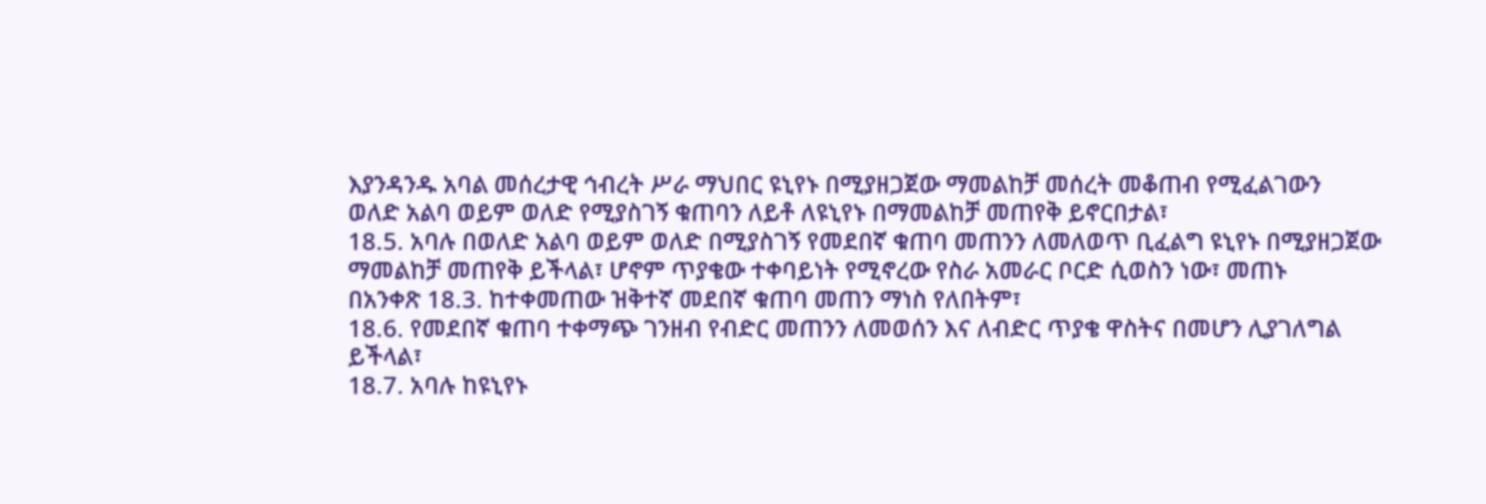እያንዳንዱ አባል መሰረታዊ ኅብረት ሥራ ማህበር ዩኒየኑ በሚያዘጋጀው ማመልከቻ መሰረት መቆጠብ የሚፈልገውን
ወለድ አልባ ወይም ወለድ የሚያስገኝ ቁጠባን ለይቶ ለዩኒየኑ በማመልከቻ መጠየቅ ይኖርበታል፣
18.5. አባሉ በወለድ አልባ ወይም ወለድ በሚያስገኝ የመደበኛ ቁጠባ መጠንን ለመለወጥ ቢፈልግ ዩኒየኑ በሚያዘጋጀው
ማመልከቻ መጠየቅ ይችላል፣ ሆኖም ጥያቄው ተቀባይነት የሚኖረው የስራ አመራር ቦርድ ሲወስን ነው፣ መጠኑ
በአንቀጽ 18.3. ከተቀመጠው ዝቅተኛ መደበኛ ቁጠባ መጠን ማነስ የለበትም፣
18.6. የመደበኛ ቁጠባ ተቀማጭ ገንዘብ የብድር መጠንን ለመወሰን እና ለብድር ጥያቄ ዋስትና በመሆን ሊያገለግል
ይችላል፣
18.7. አባሉ ከዩኒየኑ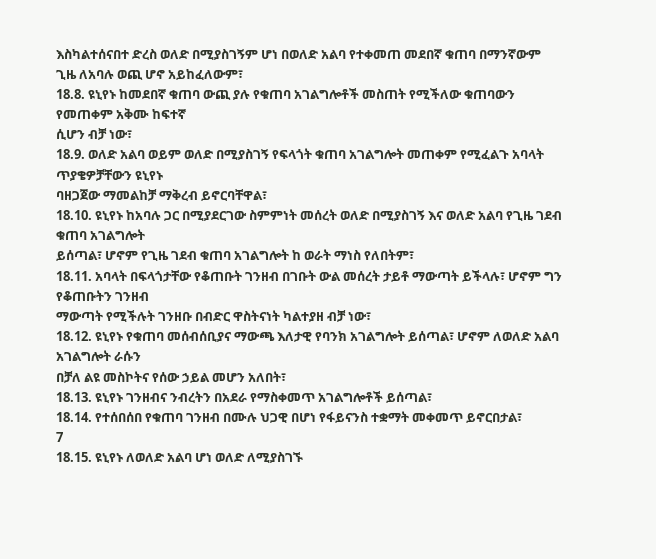እስካልተሰናበተ ድረስ ወለድ በሚያስገኝም ሆነ በወለድ አልባ የተቀመጠ መደበኛ ቁጠባ በማንኛውም
ጊዜ ለአባሉ ወጪ ሆኖ አይከፈለውም፣
18.8. ዩኒየኑ ከመደበኛ ቁጠባ ውጪ ያሉ የቁጠባ አገልግሎቶች መስጠት የሚችለው ቁጠባውን የመጠቀም አቅሙ ከፍተኛ
ሲሆን ብቻ ነው፣
18.9. ወለድ አልባ ወይም ወለድ በሚያስገኝ የፍላጎት ቁጠባ አገልግሎት መጠቀም የሚፈልጉ አባላት ጥያቄዎቻቸውን ዩኒየኑ
ባዘጋጀው ማመልከቻ ማቅረብ ይኖርባቸዋል፣
18.10. ዩኒየኑ ከአባሉ ጋር በሚያደርገው ስምምነት መሰረት ወለድ በሚያስገኝ እና ወለድ አልባ የጊዜ ገደብ ቁጠባ አገልግሎት
ይሰጣል፣ ሆኖም የጊዜ ገደብ ቁጠባ አገልግሎት ከ ወራት ማነስ የለበትም፣
18.11. አባላት በፍላጎታቸው የቆጠቡት ገንዘብ በገቡት ውል መሰረት ታይቶ ማውጣት ይችላሉ፣ ሆኖም ግን የቆጠቡትን ገንዘብ
ማውጣት የሚችሉት ገንዘቡ በብድር ዋስትናነት ካልተያዘ ብቻ ነው፣
18.12. ዩኒየኑ የቁጠባ መሰብሰቢያና ማውጫ እለታዊ የባንክ አገልግሎት ይሰጣል፣ ሆኖም ለወለድ አልባ አገልግሎት ራሱን
በቻለ ልዩ መስኮትና የሰው ኃይል መሆን አለበት፣
18.13. ዩኒየኑ ገንዘብና ንብረትን በአደራ የማስቀመጥ አገልግሎቶች ይሰጣል፣
18.14. የተሰበሰበ የቁጠባ ገንዘብ በሙሉ ህጋዊ በሆነ የፋይናንስ ተቋማት መቀመጥ ይኖርበታል፣
7
18.15. ዩኒየኑ ለወለድ አልባ ሆነ ወለድ ለሚያስገኙ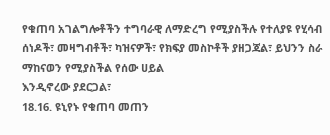የቁጠባ አገልግሎቶችን ተግባራዊ ለማድረግ የሚያስችሉ የተለያዩ የሂሳብ
ሰነዶች፣ መዛግብቶች፣ ካዝናዎች፣ የክፍያ መስኮቶች ያዘጋጃል፣ ይህንን ስራ ማከናወን የሚያስችል የሰው ሀይል
እንዲኖረው ያደርጋል፣
18.16. ዩኒየኑ የቁጠባ መጠን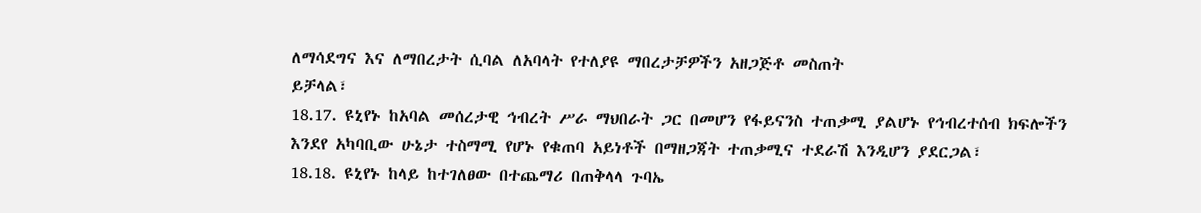ለማሳደግና እና ለማበረታት ሲባል ለአባላት የተለያዩ ማበረታቻዎችን አዘጋጅቶ መስጠት
ይቻላል፣
18.17. ዩኒየኑ ከአባል መሰረታዊ ኅብረት ሥራ ማህበራት ጋር በመሆን የፋይናንስ ተጠቃሚ ያልሆኑ የኅብረተሰብ ክፍሎችን
እንደየ አካባቢው ሁኔታ ተስማሚ የሆኑ የቁጠባ አይነቶች በማዘጋጃት ተጠቃሚና ተደራሽ እንዲሆን ያደርጋል፣
18.18. ዩኒየኑ ከላይ ከተገለፀው በተጨማሪ በጠቅላላ ጉባኤ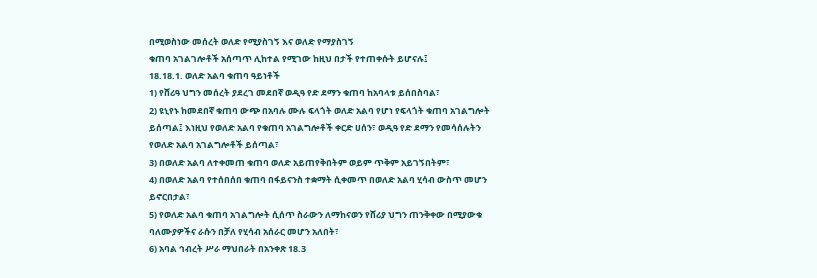በሚወስነው መሰረት ወለድ የሚያስገኝ እና ወለድ የማያስገኝ
ቁጠባ አገልገሎቶች አሰጣጥ ሊከተል የሚገው ከዚህ በታች የተጠቀሱት ይሆናሉ፤
18.18.1. ወለድ አልባ ቁጠባ ዓይነቶች
1) የሸሪዓ ህግን መሰረት ያደረገ መደበኛ ወዲዓ የድ ደማን ቁጠባ ከአባላቱ ይሰበስባል፣
2) ዩኒየኑ ከመደበኛ ቁጠባ ውጭ በአባሉ ሙሉ ፍላጎት ወለድ አልባ የሆነ የፍላጎት ቁጠባ አገልግሎት
ይሰጣል፤ እነዚህ የወለድ አልባ የቁጠባ አገልግሎቶች ቀርድ ሀሰን፣ ወዲዓ የድ ደማን የመሳሰሉትን
የወለድ አልባ አገልግሎቶች ይሰጣል፣
3) በወለድ አልባ ለተቀመጠ ቁጠባ ወለድ አይጠየቅበትም ወይም ጥቅም አይገኝበትም፣
4) በወለድ አልባ የተሰበሰበ ቁጠባ በፋይናንስ ተቋማት ሲቀመጥ በወለድ አልባ ሂሳብ ውስጥ መሆን
ይኖርበታል፣
5) የወለድ አልባ ቁጠባ አገልግሎት ሲሰጥ ስራውን ለማከናወን የሸሪያ ህግን ጠንቅቀው በሚያውቁ
ባለሙያዎችና ራሱን በቻለ የሂሳብ አሰራር መሆን አለበት፣
6) አባል ኅብረት ሥራ ማህበራት በአንቀጽ 18.3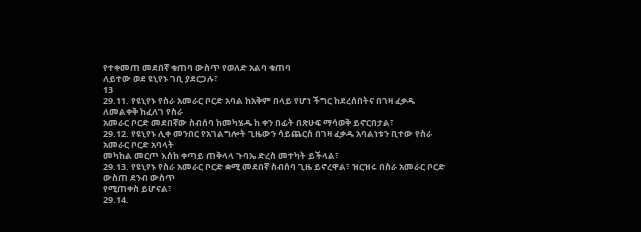የተቀመጠ መደበኛ ቁጠባ ውስጥ የወለድ አልባ ቁጠባ
ለይተው ወደ ዩኒየኑ ገቢ ያደርጋሉ፣
13
29.11. የዩኒየኑ የስራ አመራር ቦርድ አባል ከአቅም በላይ የሆነ ችግር ከደረሰበትና በገዛ ፈቃዱ ለመልቀቅ ከፈለገ የስራ
አመራር ቦርድ መደበኛው ስብሰባ ከመካሄዱ ከ ቀን በፊት በጽሁፍ ማሳወቅ ይኖርበታል፣
29.12. የዩኒየኑ ሊቀ መንበር የአገልግሎት ጊዜውን ሳይጨርስ በገዛ ፈቃዱ አባልነቱን ቢተው የስራ አመራር ቦርድ አባላት
መካከል መርጦ እሰከ ቀጣይ ጠቅላላ ጉባኤ ድረስ መተካት ይችላል፣
29.13. የዩኒየኑ የስራ አመራር ቦርድ ቋሚ መደበኛ ስብሰባ ጊዜ ይኖረዋል፣ ዝርዝሩ በስራ አመራር ቦርድ ውስጠ ደንብ ውስጥ
የሚጠቀስ ይሆናል፣
29.14.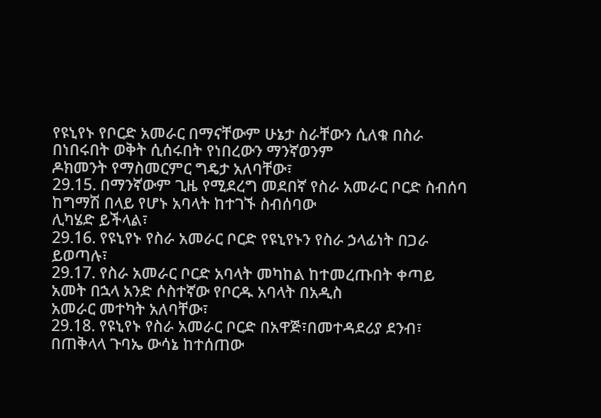የዩኒየኑ የቦርድ አመራር በማናቸውም ሁኔታ ስራቸውን ሲለቁ በስራ በነበሩበት ወቅት ሲሰሩበት የነበረውን ማንኛወንም
ዶክመንት የማስመርምር ግዴታ አለባቸው፣
29.15. በማንኛውም ጊዜ የሚደረግ መደበኛ የስራ አመራር ቦርድ ስብሰባ ከግማሽ በላይ የሆኑ አባላት ከተገኙ ስብሰባው
ሊካሄድ ይችላል፣
29.16. የዩኒየኑ የስራ አመራር ቦርድ የዩኒየኑን የስራ ኃላፊነት በጋራ ይወጣሉ፣
29.17. የስራ አመራር ቦርድ አባላት መካከል ከተመረጡበት ቀጣይ አመት በኋላ አንድ ሶስተኛው የቦርዱ አባላት በአዲስ
አመራር መተካት አለባቸው፣
29.18. የዩኒየኑ የስራ አመራር ቦርድ በአዋጅ፣በመተዳደሪያ ደንብ፣ በጠቅላላ ጉባኤ ውሳኔ ከተሰጠው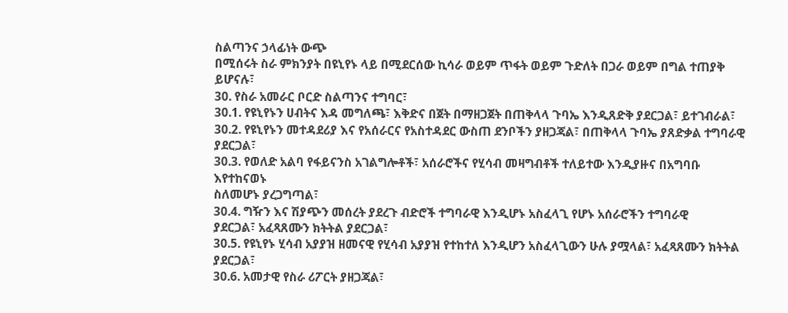ስልጣንና ኃላፊነት ውጭ
በሚሰሩት ስራ ምክንያት በዩኒየኑ ላይ በሚደርሰው ኪሳራ ወይም ጥፋት ወይም ጉድለት በጋራ ወይም በግል ተጠያቅ
ይሆናሉ፣
30. የስራ አመራር ቦርድ ስልጣንና ተግባር፣
30.1. የዩኒየኑን ሀብትና እዳ መግለጫ፣ እቅድና በጀት በማዘጋጀት በጠቅላላ ጉባኤ እንዲጸድቅ ያደርጋል፣ ይተገብራል፣
30.2. የዩኒየኑን መተዳደሪያ እና የአሰራርና የአስተዳደር ውስጠ ደንቦችን ያዘጋጃል፣ በጠቅላላ ጉባኤ ያጸድቃል ተግባራዊ
ያደርጋል፣
30.3. የወለድ አልባ የፋይናንስ አገልግሎቶች፣ አሰራሮችና የሂሳብ መዛግብቶች ተለይተው እንዲያዙና በአግባቡ እየተከናወኑ
ስለመሆኑ ያረጋግጣል፣
30.4. ግዥን እና ሽያጭን መሰረት ያደረጉ ብድሮች ተግባራዊ እንዲሆኑ አስፈላጊ የሆኑ አሰራሮችን ተግባራዊ
ያደርጋል፣ አፈጻጸሙን ክትትል ያደርጋል፣
30.5. የዩኒየኑ ሂሳብ አያያዝ ዘመናዊ የሂሳብ አያያዝ የተከተለ እንዲሆን አስፈላጊውን ሁሉ ያሟላል፣ አፈጻጸሙን ክትትል
ያደርጋል፣
30.6. አመታዊ የስራ ሪፖርት ያዘጋጃል፣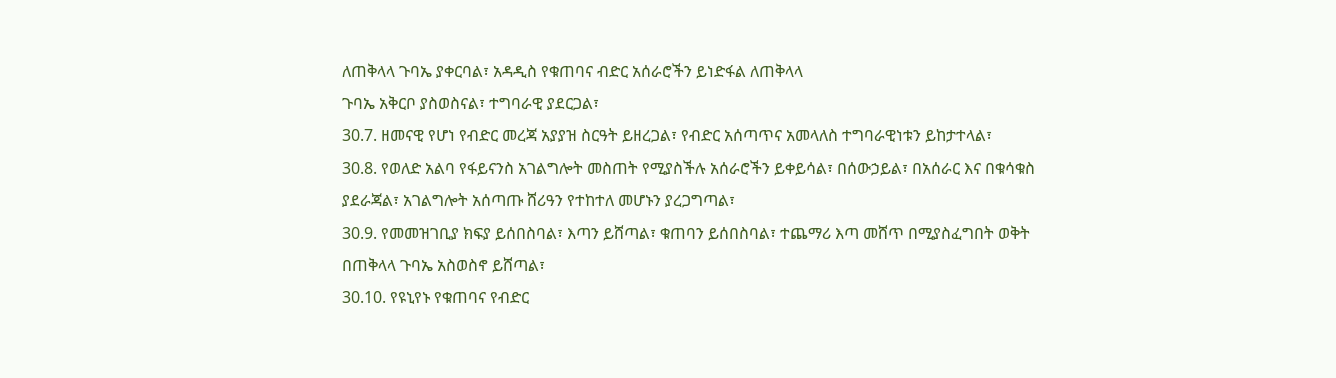ለጠቅላላ ጉባኤ ያቀርባል፣ አዳዲስ የቁጠባና ብድር አሰራሮችን ይነድፋል ለጠቅላላ
ጉባኤ አቅርቦ ያስወስናል፣ ተግባራዊ ያደርጋል፣
30.7. ዘመናዊ የሆነ የብድር መረጃ አያያዝ ስርዓት ይዘረጋል፣ የብድር አሰጣጥና አመላለስ ተግባራዊነቱን ይከታተላል፣
30.8. የወለድ አልባ የፋይናንስ አገልግሎት መስጠት የሚያስችሉ አሰራሮችን ይቀይሳል፣ በሰውኃይል፣ በአሰራር እና በቁሳቁስ
ያደራጃል፣ አገልግሎት አሰጣጡ ሸሪዓን የተከተለ መሆኑን ያረጋግጣል፣
30.9. የመመዝገቢያ ክፍያ ይሰበስባል፣ እጣን ይሸጣል፣ ቁጠባን ይሰበስባል፣ ተጨማሪ እጣ መሸጥ በሚያስፈግበት ወቅት
በጠቅላላ ጉባኤ አስወስኖ ይሸጣል፣
30.10. የዩኒየኑ የቁጠባና የብድር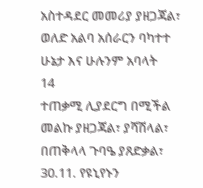አስተዳደር መመሪያ ያዘጋጃል፣ ወለድ አልባ አሰራርን ባካተተ ሁኔታ እና ሁሉንም አባላት
14
ተጠቃሚ ሊያደርግ በሚችል መልኩ ያዘጋጃል፣ ያሻሽላል፣ በጠቅላላ ጉባዔ ያጸድቃል፣
30.11. የዩኒየኑን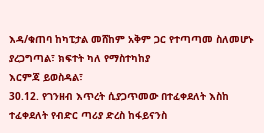እዳ/ቁጠባ ከካፒታል መሸከም አቅም ጋር የተጣጣመ ስለመሆኑ ያረጋግጣል፣ ክፍተት ካለ የማስተካከያ
እርምጃ ይወስዳል፣
30.12. የገንዘብ እጥረት ሲያጋጥመው በተፈቀደለት እስከ ተፈቀደለት የብድር ጣሪያ ድረስ ከፋይናንስ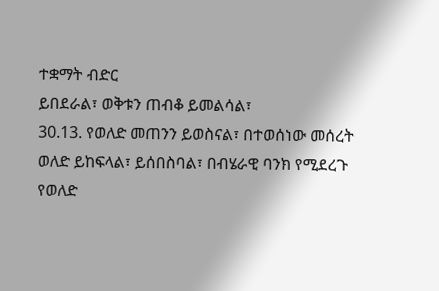ተቋማት ብድር
ይበደራል፣ ወቅቱን ጠብቆ ይመልሳል፣
30.13. የወለድ መጠንን ይወስናል፣ በተወሰነው መሰረት ወለድ ይከፍላል፣ ይሰበስባል፣ በብሄራዊ ባንክ የሚደረጉ የወለድ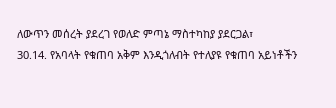ለውጥን መሰረት ያደረገ የወለድ ምጣኔ ማስተካከያ ያደርጋል፣
30.14. የአባላት የቁጠባ አቅም እንዲጎለብት የተለያዩ የቁጠባ አይነቶችን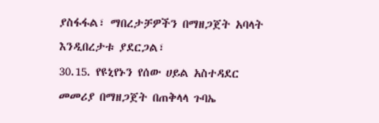ያስፋፋል፣ ማበረታቻዎችን በማዘጋጀት አባላት
እንዲበረታቱ ያደርጋል፣
30.15. የዩኒየኑን የሰው ሀይል አስተዳደር መመሪያ በማዘጋጀት በጠቅላላ ጉባኤ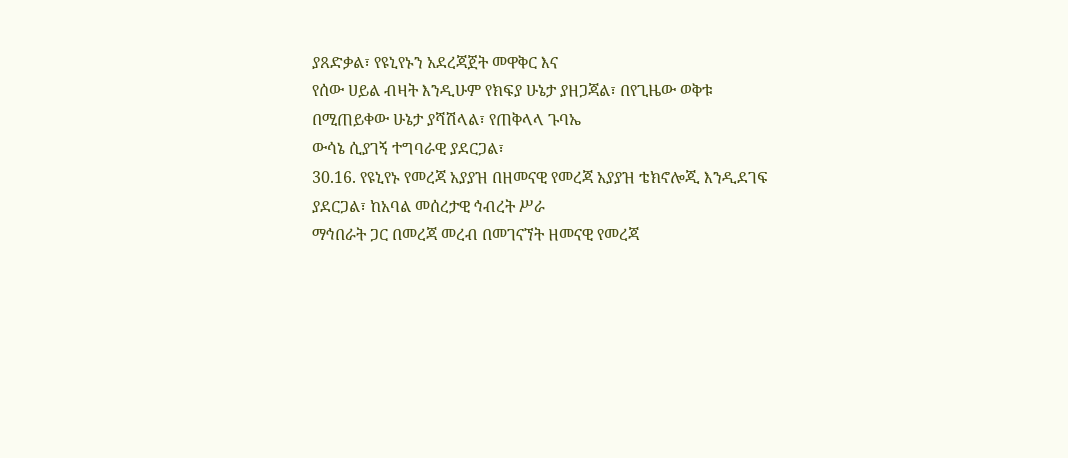ያጸድቃል፣ የዩኒየኑን አደረጃጀት መዋቅር እና
የሰው ሀይል ብዛት እንዲሁም የክፍያ ሁኔታ ያዘጋጃል፣ በየጊዜው ወቅቱ በሚጠይቀው ሁኔታ ያሻሽላል፣ የጠቅላላ ጉባኤ
ውሳኔ ሲያገኝ ተግባራዊ ያደርጋል፣
30.16. የዩኒየኑ የመረጃ አያያዝ በዘመናዊ የመረጃ አያያዝ ቴክኖሎጂ እንዲደገፍ ያደርጋል፣ ከአባል መሰረታዊ ኅብረት ሥራ
ማኅበራት ጋር በመረጃ መረብ በመገናኘት ዘመናዊ የመረጃ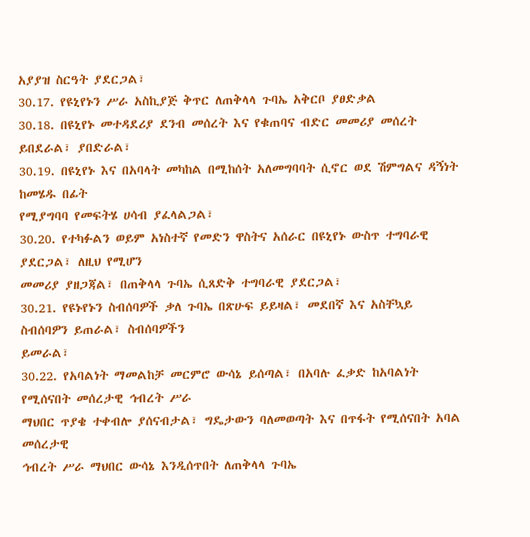አያያዝ ስርዓት ያደርጋል፣
30.17. የዩኒየኑን ሥራ አስኪያጅ ቅጥር ለጠቅላላ ጉባኤ አቅርቦ ያፀድቃል
30.18. በዩኒየኑ መተዳደሪያ ደንብ መሰረት እና የቁጠባና ብድር መመሪያ መሰረት ይበደራል፣ ያበድራል፣
30.19. በዩኒየኑ እና በአባላት መካከል በሚከሰት አለመግባባት ሲኖር ወደ ሽምግልና ዳኝነት ከመሄዱ በፊት
የሚያግባባ የመፍትሄ ሀሳብ ያፈላልጋል፣
30.20. የተካፉልን ወይም አነስተኛ የመድን ዋስትና አሰራር በዩኒየኑ ውስጥ ተግባራዊ ያደርጋል፣ ለዚህ የሚሆን
መመሪያ ያዘጋጃል፣ በጠቅላላ ጉባኤ ሲጸድቅ ተግባራዊ ያደርጋል፣
30.21. የዩኑየኑን ስብሰባዎች ቃለ ጉባኤ በጽሁፍ ይይዛል፣ መደበኛ እና አስቸኳይ ስብሰባዎን ይጠራል፣ ስብሰባዎችን
ይመራል፣
30.22. የአባልነት ማመልከቻ መርምሮ ውሳኔ ይሰጣል፣ በአባሉ ፈቃድ ከአባልነት የሚሰናበት መሰረታዊ ኅብረት ሥራ
ማህበር ጥያቄ ተቀብሎ ያሰናብታል፣ ግዴታውን ባለመወጣት እና በጥፋት የሚሰናበት አባል መሰረታዊ
ኅብረት ሥራ ማህበር ውሳኔ እንዲሰጥበት ለጠቅላላ ጉባኤ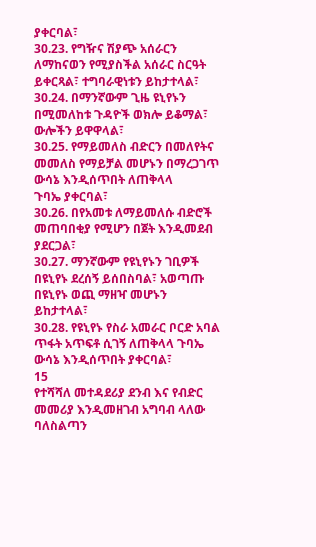ያቀርባል፣
30.23. የግዥና ሽያጭ አሰራርን ለማከናወን የሚያስችል አሰራር ስርዓት ይቀርጻል፣ ተግባራዊነቱን ይከታተላል፣
30.24. በማንኛውም ጊዜ ዩኒየኑን በሚመለከቱ ጉዳዮች ወክሎ ይቆማል፣ ውሎችን ይዋዋላል፣
30.25. የማይመለስ ብድርን በመለየትና መመለስ የማይቻል መሆኑን በማረጋገጥ ውሳኔ እንዲሰጥበት ለጠቅላላ
ጉባኤ ያቀርባል፣
30.26. በየአመቱ ለማይመለሱ ብድሮች መጠባበቂያ የሚሆን በጀት እንዲመደብ ያደርጋል፣
30.27. ማንኛውም የዩኒየኑን ገቢዎች በዩኒየኑ ደረሰኝ ይሰበስባል፣ አወጣጡ በዩኒየኑ ወጪ ማዘዣ መሆኑን
ይከታተላል፣
30.28. የዩኒየኑ የስራ አመራር ቦርድ አባል ጥፋት አጥፍቶ ሲገኝ ለጠቅላላ ጉባኤ ውሳኔ እንዲሰጥበት ያቀርባል፣
15
የተሻሻለ መተዳደሪያ ደንብ እና የብድር መመሪያ እንዲመዘገብ አግባብ ላለው ባለስልጣን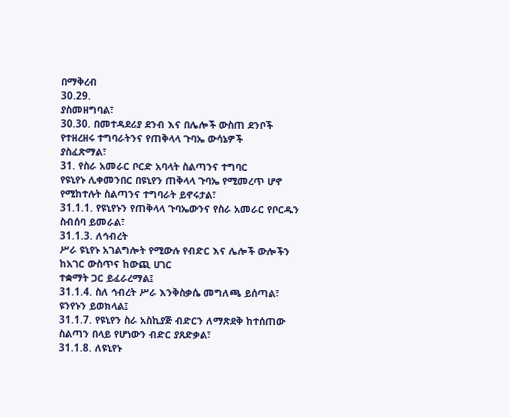በማቅረብ
30.29.
ያስመዘግባል፣
30.30. በመተዳደሪያ ደንብ እና በሌሎች ውስጠ ደንቦች የተዘረዘሩ ተግባራትንና የጠቅላላ ጉባኤ ውሳኔዎች
ያስፈጽማል፣
31. የስራ አመራር ቦርድ አባላት ስልጣንና ተግባር
የዩኒየኑ ሊቀመንበር በዩኒየን ጠቅላላ ጉባኤ የሚመረጥ ሆኖ የሚከተሉት ስልጣንና ተግባራት ይኖሩታል፣
31.1.1. የዩኒየኑን የጠቅላላ ጉባኤውንና የስራ አመራር የቦርዱን ስብሰባ ይመራል፣
31.1.3. ለኅብረት
ሥራ ዩኒየኑ አገልግሎት የሚውሉ የብድር እና ሌሎች ውሎችን ከአገር ውስጥና ከውጪ ሀገር
ተቋማት ጋር ይፈራረማል፤
31.1.4. ስለ ኅብረት ሥራ እንቅስቃሴ መግለጫ ይሰጣል፣ ዩንየኑን ይወክላል፤
31.1.7. የዩኒየን ስራ አስኪያጅ ብድርን ለማጽደቅ ከተሰጠው ስልጣን በላይ የሆነውን ብድር ያጸድቃል፣
31.1.8. ለዩኒየኑ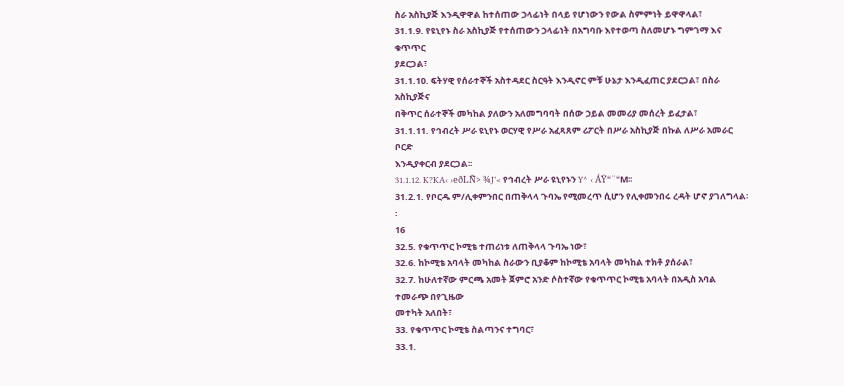ስራ አስኪያጅ እንዲዋዋል ከተሰጠው ኃላፊነት በላይ የሆነውን የውል ስምምነት ይዋዋላል፣
31.1.9. የዩኒየኑ ስራ አስኪያጅ የተሰጠውን ኃላፊነት በአግባቡ እየተወጣ ስለመሆኑ ግምገማ እና ቁጥጥር
ያደርጋል፣
31.1.10. ፍትሃዊ የሰራተኞች አስተዳደር ስርዓት እንዲኖር ምቹ ሁኔታ እንዲፈጠር ያደርጋል፣ በስራ አስኪያጅና
በቅጥር ሰራተኞች መካከል ያለውን አለመግባባት በሰው ኃይል መመሪያ መሰረት ይፈታል፣
31.1.11. የኅብረት ሥራ ዩኒየኑ ወርሃዊ የሥራ አፈጻጸም ሪፖርት በሥራ አስኪያጅ በኩል ለሥራ አመራር ቦርድ
እንዲያቀርብ ያደርጋል፡፡
31.1.12. K?KA‹ ›eðLÑ> ¾J’< የኅብረት ሥራ ዩኒየኑን Y^ ‹ ÁŸ“¨“M፡፡
31.2.1. የቦርዱ ም/ሊቀምንበር በጠቅላላ ጉባኤ የሚመረጥ ሲሆን የሊቀመንበሩ ረዳት ሆኖ ያገለግላል፡፡
16
32.5. የቁጥጥር ኮሚቴ ተጠሪነቱ ለጠቅላላ ጉባኤ ነው፣
32.6. ከኮሚቴ አባላት መካከል ስራውን ቢያቆም ከኮሚቴ አባላት መካከል ተክቶ ያሰራል፣
32.7. ከሁለተኛው ምርጫ አመት ጀምሮ አንድ ሶስተኛው የቁጥጥር ኮሚቴ አባላት በአዲስ አባል ተመራጭ በየጊዜው
መተካት አለበት፣
33. የቁጥጥር ኮሚቴ ስልጣንና ተግባር፣
33.1.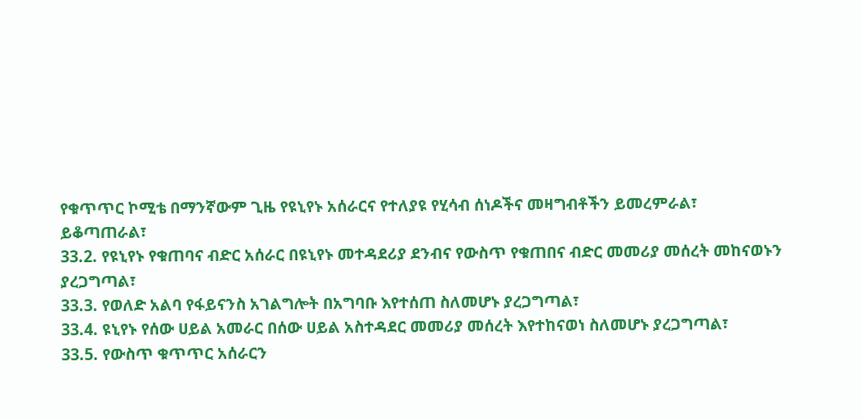የቁጥጥር ኮሚቴ በማንኛውም ጊዜ የዩኒየኑ አሰራርና የተለያዩ የሂሳብ ሰነዶችና መዛግብቶችን ይመረምራል፣
ይቆጣጠራል፣
33.2. የዩኒየኑ የቁጠባና ብድር አሰራር በዩኒየኑ መተዳደሪያ ደንብና የውስጥ የቁጠበና ብድር መመሪያ መሰረት መከናወኑን
ያረጋግጣል፣
33.3. የወለድ አልባ የፋይናንስ አገልግሎት በአግባቡ እየተሰጠ ስለመሆኑ ያረጋግጣል፣
33.4. ዩኒየኑ የሰው ሀይል አመራር በሰው ሀይል አስተዳደር መመሪያ መሰረት እየተከናወነ ስለመሆኑ ያረጋግጣል፣
33.5. የውስጥ ቁጥጥር አሰራርን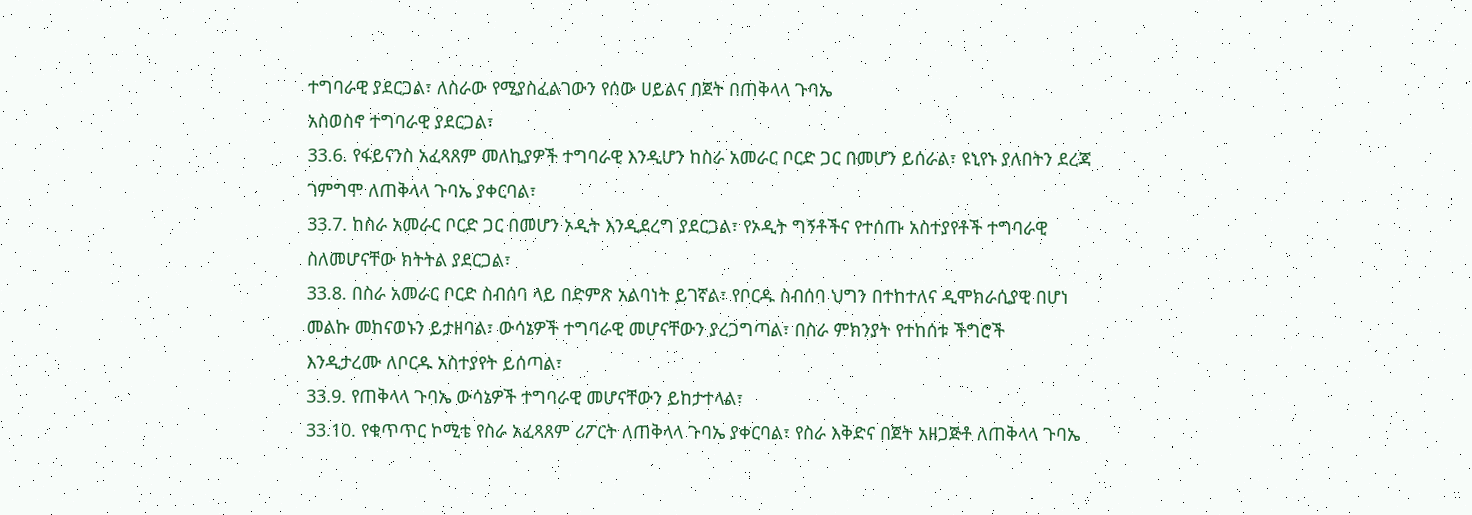ተግባራዊ ያደርጋል፣ ለስራው የሚያስፈልገውን የሰው ሀይልና በጀት በጠቅላላ ጉባኤ
አስወስኖ ተግባራዊ ያደርጋል፣
33.6. የፋይናንስ አፈጻጸም መለኪያዎች ተግባራዊ እንዲሆን ከስራ አመራር ቦርድ ጋር በመሆን ይሰራል፣ ዩኒየኑ ያለበትን ደረጃ
ገምግሞ ለጠቅላላ ጉባኤ ያቀርባል፣
33.7. ከስራ አመራር ቦርድ ጋር በመሆን ኦዲት እንዲደረግ ያደርጋል፣ የኦዲት ግኝቶችና የተሰጡ አስተያየቶች ተግባራዊ
ስለመሆናቸው ክትትል ያደርጋል፣
33.8. በስራ አመራር ቦርድ ስብሰባ ላይ በድምጽ አልባነት ይገኛል፣ የቦርዱ ስብሰባ ህግን በተከተለና ዲሞክራሲያዊ በሆነ
መልኩ መከናወኑን ይታዘባል፣ ውሳኔዎች ተግባራዊ መሆናቸውን ያረጋግጣል፣ በስራ ምክንያት የተከሰቱ ችግሮች
እንዲታረሙ ለቦርዱ አስተያየት ይሰጣል፣
33.9. የጠቅላላ ጉባኤ ውሳኔዎች ተግባራዊ መሆናቸውን ይከታተላል፣
33.10. የቁጥጥር ኮሚቴ የስራ አፈጻጸም ሪፖርት ለጠቅላላ ጉባኤ ያቀርባል፣ የስራ እቅድና በጀት አዘጋጅቶ ለጠቅላላ ጉባኤ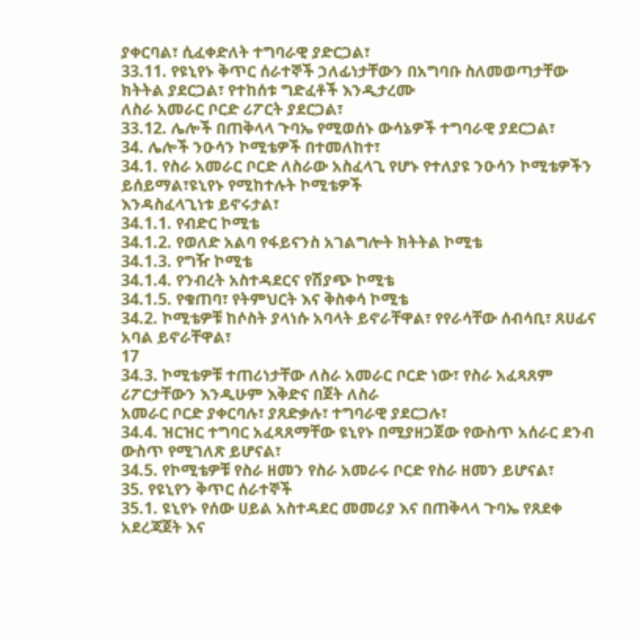ያቀርባል፣ ሲፈቀድለት ተግባራዊ ያድርጋል፣
33.11. የዩኒየኑ ቅጥር ሰራተኞች ኃለፊነታቸውን በአግባቡ ስለመወጣታቸው ክትትል ያደርጋል፣ የተከሰቱ ግድፈቶች እንዲታረሙ
ለስራ አመራር ቦርድ ሪፖርት ያደርጋል፣
33.12. ሌሎች በጠቅላላ ጉባኤ የሚወሰኑ ውሳኔዎች ተግባራዊ ያደርጋል፣
34. ሌሎች ንዑሳን ኮሚቴዎች በተመለከተ፣
34.1. የስራ አመራር ቦርድ ለስራው አስፈላጊ የሆኑ የተለያዩ ንዑሳን ኮሚቴዎችን ይሰይማል፣ዩኒየኑ የሚከተሉት ኮሚቴዎች
እንዳስፈላጊነቱ ይኖሩታል፣
34.1.1. የብድር ኮሚቴ
34.1.2. የወለድ አልባ የፋይናንስ አገልግሎት ክትትል ኮሚቴ
34.1.3. የግዥ ኮሚቴ
34.1.4. የንብረት አስተዳደርና የሽያጭ ኮሚቴ
34.1.5. የቁጠባ፣ የትምህርት እና ቅስቀሳ ኮሚቴ
34.2. ኮሚቴዎቹ ከሶስት ያላነሱ አባላት ይኖራቸዋል፣ የየራሳቸው ሰብሳቢ፣ ጸሀፊና አባል ይኖራቸዋል፣
17
34.3. ኮሚቴዎቹ ተጠሪነታቸው ለስራ አመራር ቦርድ ነው፣ የስራ አፈጻጸም ሪፖርታቸውን እንዲሁም እቅድና በጀት ለስራ
አመራር ቦርድ ያቀርባሉ፣ ያጸድቃሉ፣ ተግባራዊ ያደርጋሉ፣
34.4. ዝርዝር ተግባር አፈጻጸማቸው ዩኒየኑ በሚያዘጋጀው የውስጥ አሰራር ደንብ ውስጥ የሚገለጽ ይሆናል፣
34.5. የኮሚቴዎቹ የስራ ዘመን የስራ አመራሩ ቦርድ የስራ ዘመን ይሆናል፣
35. የዩኒየን ቅጥር ሰራተኞች
35.1. ዩኒየኑ የሰው ሀይል አስተዳደር መመሪያ እና በጠቅላላ ጉባኤ የጸደቀ አደረጃጀት እና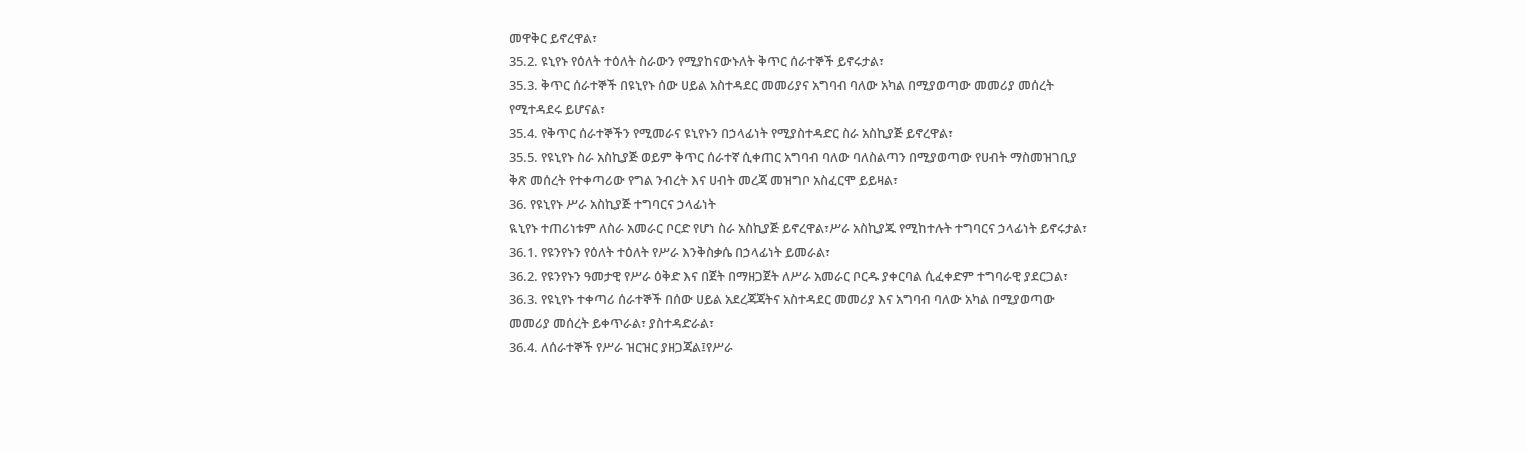መዋቅር ይኖረዋል፣
35.2. ዩኒየኑ የዕለት ተዕለት ስራውን የሚያከናውኑለት ቅጥር ሰራተኞች ይኖሩታል፣
35.3. ቅጥር ሰራተኞች በዩኒየኑ ሰው ሀይል አስተዳደር መመሪያና አግባብ ባለው አካል በሚያወጣው መመሪያ መሰረት
የሚተዳደሩ ይሆናል፣
35.4. የቅጥር ሰራተኞችን የሚመራና ዩኒየኑን በኃላፊነት የሚያስተዳድር ስራ አስኪያጅ ይኖረዋል፣
35.5. የዩኒየኑ ስራ አስኪያጅ ወይም ቅጥር ሰራተኛ ሲቀጠር አግባብ ባለው ባለስልጣን በሚያወጣው የሀብት ማስመዝገቢያ
ቅጽ መሰረት የተቀጣሪው የግል ንብረት እና ሀብት መረጃ መዝግቦ አስፈርሞ ይይዛል፣
36. የዩኒየኑ ሥራ አስኪያጅ ተግባርና ኃላፊነት
ዪኒየኑ ተጠሪነቱም ለስራ አመራር ቦርድ የሆነ ስራ አስኪያጅ ይኖረዋል፣ሥራ አስኪያጁ የሚከተሉት ተግባርና ኃላፊነት ይኖሩታል፣
36.1. የዩንየኑን የዕለት ተዕለት የሥራ እንቅስቃሴ በኃላፊነት ይመራል፣
36.2. የዩንየኑን ዓመታዊ የሥራ ዕቅድ እና በጀት በማዘጋጀት ለሥራ አመራር ቦርዱ ያቀርባል ሲፈቀድም ተግባራዊ ያደርጋል፣
36.3. የዩኒየኑ ተቀጣሪ ሰራተኞች በሰው ሀይል አደረጃጃትና አስተዳደር መመሪያ እና አግባብ ባለው አካል በሚያወጣው
መመሪያ መሰረት ይቀጥራል፣ ያስተዳድራል፣
36.4. ለሰራተኞች የሥራ ዝርዝር ያዘጋጃል፤የሥራ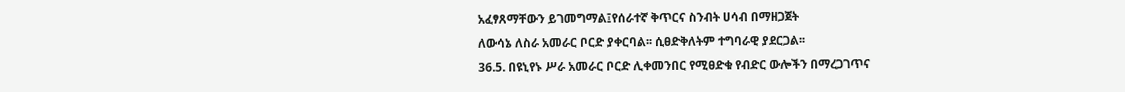አፈፃጸማቸውን ይገመግማል፤የሰራተኛ ቅጥርና ስንብት ሀሳብ በማዘጋጀት
ለውሳኔ ለስራ አመራር ቦርድ ያቀርባል፡፡ ሲፀድቅለትም ተግባራዊ ያደርጋል፡፡
36.5. በዩኒየኑ ሥራ አመራር ቦርድ ሊቀመንበር የሚፀድቁ የብድር ውሎችን በማረጋገጥና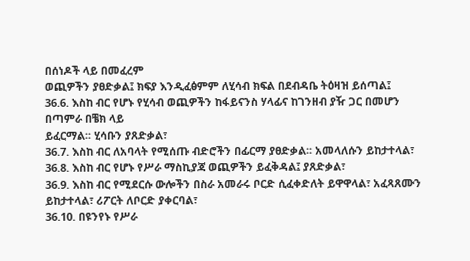በሰነዶች ላይ በመፈረም
ወጪዎችን ያፀድቃል፤ ክፍያ እንዲፈፅምም ለሂሳብ ክፍል በደብዳቤ ትዕዛዝ ይሰጣል፤
36.6. እስከ ብር የሆኑ የሂሳብ ወጪዎችን ከፋይናንስ ሃላፊና ከገንዘብ ያዥ ጋር በመሆን በጣምራ በቼክ ላይ
ይፈርማል፡፡ ሂሳቡን ያጸድቃል፣
36.7. እስከ ብር ለአባላት የሚሰጡ ብድሮችን በፊርማ ያፀድቃል፡፡ አመላለሱን ይከታተላል፣
36.8. እስከ ብር የሆኑ የሥራ ማስኪያጃ ወጪዎችን ይፈቅዳል፤ ያጸድቃል፣
36.9. እስከ ብር የሚደርሱ ውሎችን በስራ አመራሩ ቦርድ ሲፈቀድለት ይዋዋላል፣ አፈጻጸሙን
ይከታተላል፣ ሪፖርት ለቦርድ ያቀርባል፣
36.10. በዩንየኑ የሥራ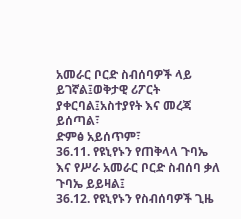አመራር ቦርድ ስብሰባዎች ላይ ይገኛል፤ወቅታዊ ሪፖርት ያቀርባል፤አስተያየት እና መረጃ ይሰጣል፣
ድምፅ አይሰጥም፣
36.11. የዩኒየኑን የጠቅላላ ጉባኤ እና የሥራ አመራር ቦርድ ስብሰባ ቃለ ጉባኤ ይይዛል፤
36.12. የዩኒየኑን የስብሰባዎች ጊዜ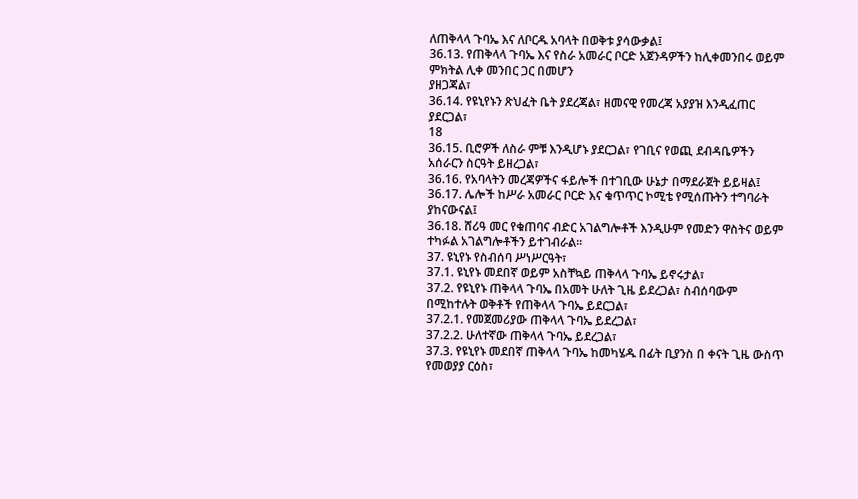ለጠቅላላ ጉባኤ እና ለቦርዱ አባላት በወቅቱ ያሳውቃል፤
36.13. የጠቅላላ ጉባኤ እና የስራ አመራር ቦርድ አጀንዳዎችን ከሊቀመንበሩ ወይም ምክትል ሊቀ መንበር ጋር በመሆን
ያዘጋጃል፣
36.14. የዩኒየኑን ጽህፈት ቤት ያደረጃል፣ ዘመናዊ የመረጃ አያያዝ እንዲፈጠር ያደርጋል፣
18
36.15. ቢሮዎች ለስራ ምቹ እንዲሆኑ ያደርጋል፣ የገቢና የወጪ ደብዳቤዎችን አሰራርን ስርዓት ይዘረጋል፣
36.16. የአባላትን መረጃዎችና ፋይሎች በተገቢው ሁኔታ በማደራጀት ይይዛል፤
36.17. ሌሎች ከሥራ አመራር ቦርድ እና ቁጥጥር ኮሚቴ የሚሰጡትን ተግባራት ያከናውናል፤
36.18. ሸሪዓ መር የቁጠባና ብድር አገልግሎቶች እንዲሁም የመድን ዋስትና ወይም ተካፉል አገልግሎቶችን ይተገብራል፡፡
37. ዩኒየኑ የስብሰባ ሥነሥርዓት፣
37.1. ዩኒየኑ መደበኛ ወይም አስቸኳይ ጠቅላላ ጉባኤ ይኖሩታል፣
37.2. የዩኒየኑ ጠቅላላ ጉባኤ በአመት ሁለት ጊዜ ይደረጋል፣ ስብሰባውም በሚከተሉት ወቅቶች የጠቅላላ ጉባኤ ይደርጋል፣
37.2.1. የመጀመሪያው ጠቅላላ ጉባኤ ይደረጋል፣
37.2.2. ሁለተኛው ጠቅላላ ጉባኤ ይደረጋል፣
37.3. የዩኒየኑ መደበኛ ጠቅላላ ጉባኤ ከመካሄዱ በፊት ቢያንስ በ ቀናት ጊዜ ውስጥ የመወያያ ርዕስ፣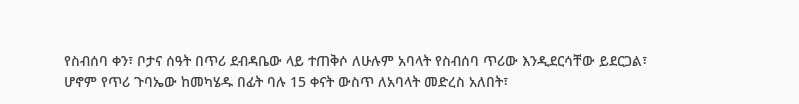የስብሰባ ቀን፣ ቦታና ሰዓት በጥሪ ደብዳቤው ላይ ተጠቅሶ ለሁሉም አባላት የስብሰባ ጥሪው እንዲደርሳቸው ይደርጋል፣
ሆኖም የጥሪ ጉባኤው ከመካሄዱ በፊት ባሉ 15 ቀናት ውስጥ ለአባላት መድረስ አለበት፣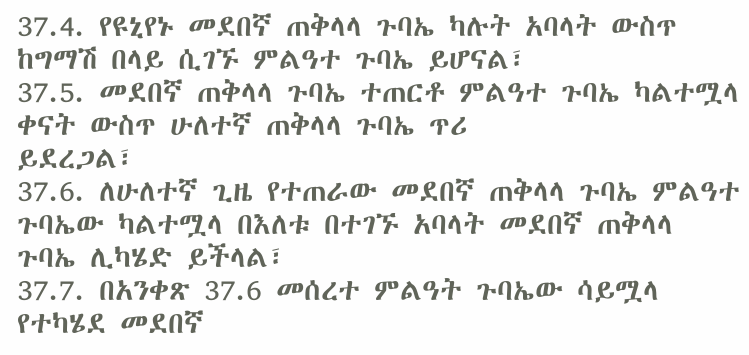37.4. የዩኒየኑ መደበኛ ጠቅላላ ጉባኤ ካሉት አባላት ውስጥ ከግማሽ በላይ ሲገኙ ምልዓተ ጉባኤ ይሆናል፣
37.5. መደበኛ ጠቅላላ ጉባኤ ተጠርቶ ምልዓተ ጉባኤ ካልተሟላ ቀናት ውስጥ ሁለተኛ ጠቅላላ ጉባኤ ጥሪ
ይደረጋል፣
37.6. ለሁለተኛ ጊዜ የተጠራው መደበኛ ጠቅላላ ጉባኤ ምልዓተ ጉባኤው ካልተሟላ በእለቱ በተገኙ አባላት መደበኛ ጠቅላላ
ጉባኤ ሊካሄድ ይችላል፣
37.7. በአንቀጽ 37.6 መሰረተ ምልዓት ጉባኤው ሳይሟላ የተካሄደ መደበኛ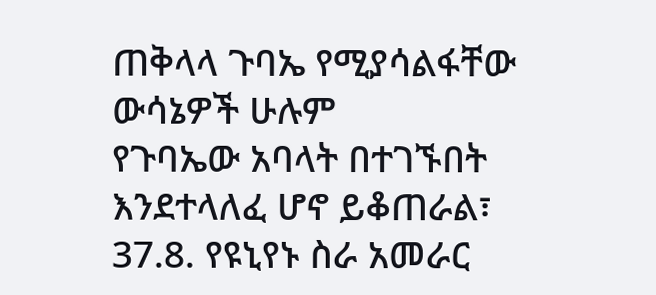ጠቅላላ ጉባኤ የሚያሳልፋቸው ውሳኔዎች ሁሉም
የጉባኤው አባላት በተገኙበት እንደተላለፈ ሆኖ ይቆጠራል፣
37.8. የዩኒየኑ ስራ አመራር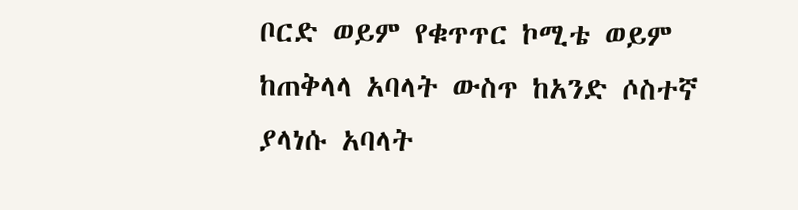ቦርድ ወይም የቁጥጥር ኮሚቴ ወይም ከጠቅላላ አባላት ውስጥ ከአንድ ሶስተኛ ያላነሱ አባላት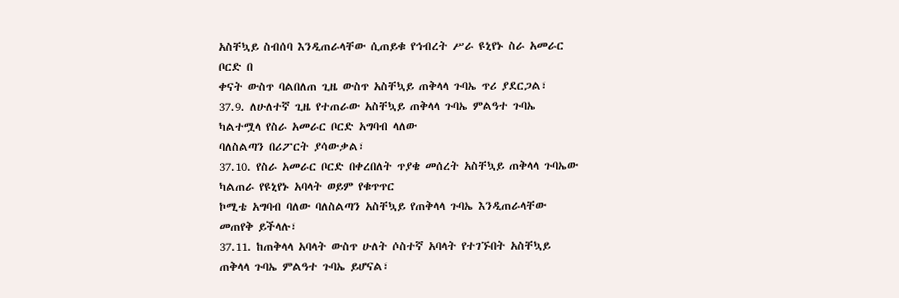አስቸኳይ ስብሰባ እንዲጠራላቸው ሲጠይቁ የኅብረት ሥራ ዩኒየኑ ስራ አመራር ቦርድ በ
ቀናት ውስጥ ባልበለጠ ጊዜ ውስጥ አስቸኳይ ጠቅላላ ጉባኤ ጥሪ ያደርጋል፣
37.9. ለሁለተኛ ጊዜ የተጠራው አስቸኳይ ጠቅላላ ጉባኤ ምልዓተ ጉባኤ ካልተሟላ የስራ አመራር ቦርድ አግባብ ላለው
ባለስልጣን በሪፖርት ያሳውቃል፣
37.10. የስራ አመራር ቦርድ በቀረበለት ጥያቄ መሰረት አስቸኳይ ጠቅላላ ጉባኤው ካልጠራ የዩኒየኑ አባላት ወይም የቁጥጥር
ኮሚቴ አግባብ ባለው ባለስልጣን አስቸኳይ የጠቅላላ ጉባኤ እንዲጠራላቸው መጠየቅ ይችላሉ፣
37.11. ከጠቅላላ አባላት ውስጥ ሁለት ሶስተኛ አባላት የተገኙበት አስቸኳይ ጠቅላላ ጉባኤ ምልዓተ ጉባኤ ይሆናል፣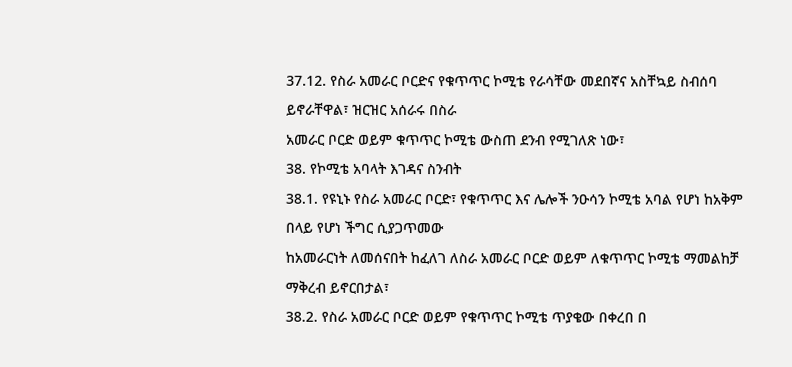37.12. የስራ አመራር ቦርድና የቁጥጥር ኮሚቴ የራሳቸው መደበኛና አስቸኳይ ስብሰባ ይኖራቸዋል፣ ዝርዝር አሰራሩ በስራ
አመራር ቦርድ ወይም ቁጥጥር ኮሚቴ ውስጠ ደንብ የሚገለጽ ነው፣
38. የኮሚቴ አባላት እገዳና ስንብት
38.1. የዩኒኑ የስራ አመራር ቦርድ፣ የቁጥጥር እና ሌሎች ንዑሳን ኮሚቴ አባል የሆነ ከአቅም በላይ የሆነ ችግር ሲያጋጥመው
ከአመራርነት ለመሰናበት ከፈለገ ለስራ አመራር ቦርድ ወይም ለቁጥጥር ኮሚቴ ማመልከቻ ማቅረብ ይኖርበታል፣
38.2. የስራ አመራር ቦርድ ወይም የቁጥጥር ኮሚቴ ጥያቄው በቀረበ በ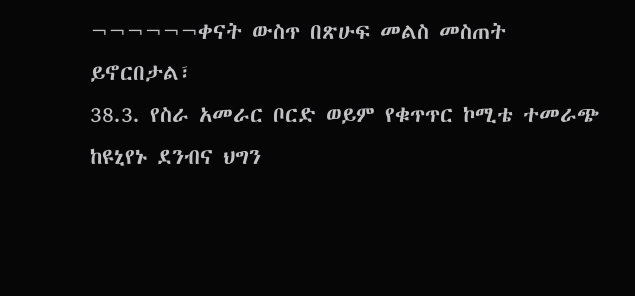¬¬¬¬¬¬ቀናት ውስጥ በጽሁፍ መልስ መስጠት
ይኖርበታል፣
38.3. የስራ አመራር ቦርድ ወይም የቁጥጥር ኮሚቴ ተመራጭ ከዩኒየኑ ደንብና ህግን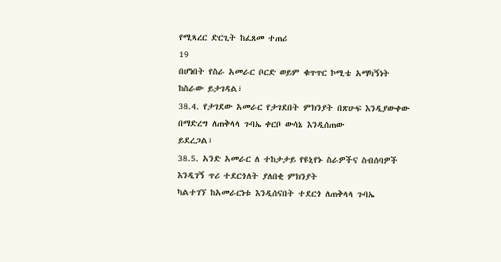የሚጻረር ድርጊት ከፈጸመ ተጠሪ
19
በሆነበት የስራ አመራር ቦርድ ወይም ቁጥጥር ኮሚቴ አማካኝነት ከስራው ይታገዳል፣
38.4. የታገደው አመራር የታገደበት ምክንያት በጽሁፍ እንዲያውቀው በማድረግ ለጠቅላላ ጉባኤ ቀርቦ ውሳኔ እንዲሰጠው
ይደረጋል፣
38.5. አንድ አመራር ለ ተከታታይ የዩኒየኑ ስራዎችና ስብሰባዎች እንዲገኝ ጥሪ ተደርጎለት ያለበቂ ምክንያት
ካልተገኘ ከአመራርነቱ እንዲሰናበት ተደርጎ ለጠቅላላ ጉባኤ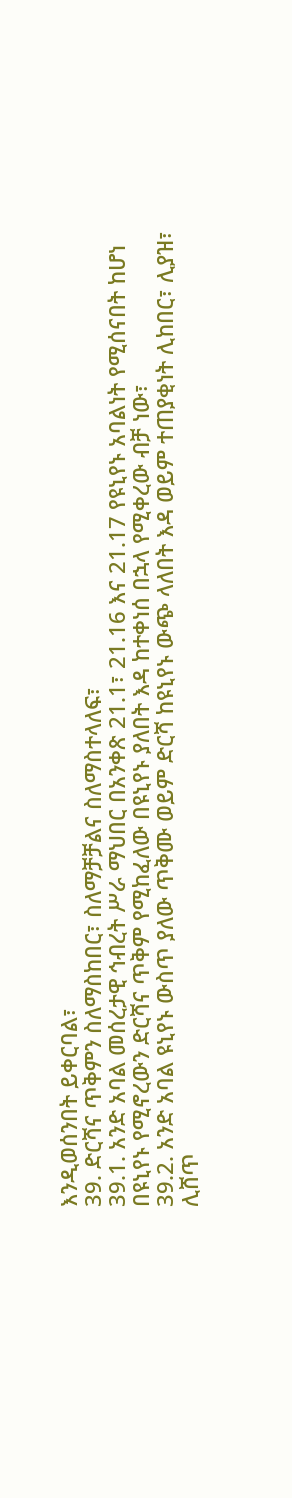እንዲወሰንበት ይቀርባል፣
39. ድርሻና ጥቅምን ስለማስከበር፣ ስለማቻቻልና ስለማስተላለፍ፣
39.1. አንድ አባል መሰረታዊ ኅብረት ሥራ ማህበር በአንቀጽ 21.1፣ 21.16 እና 21.17 የዩኒየኑ አባልነት የሚሰናበት ከሆነ
በዩኒየኑ የሚኖረውን ድርሻና ጥቅም የሚከፈለው በዩኒየኑ ያለበት እዳ ከተቀነሰ በኋላ የሚቀረው ብቻ ነው፣
39.2. አንድ አባል ዩኒየኑ ውስጥ ያለው ጥቅሙ ወይም ድርሻ ከዩኒየኑ ውጭ ላለበት እዳ ወይም ተጠያቂነት ሊከበር፣ ሊያዝ፣
ሊሸጥ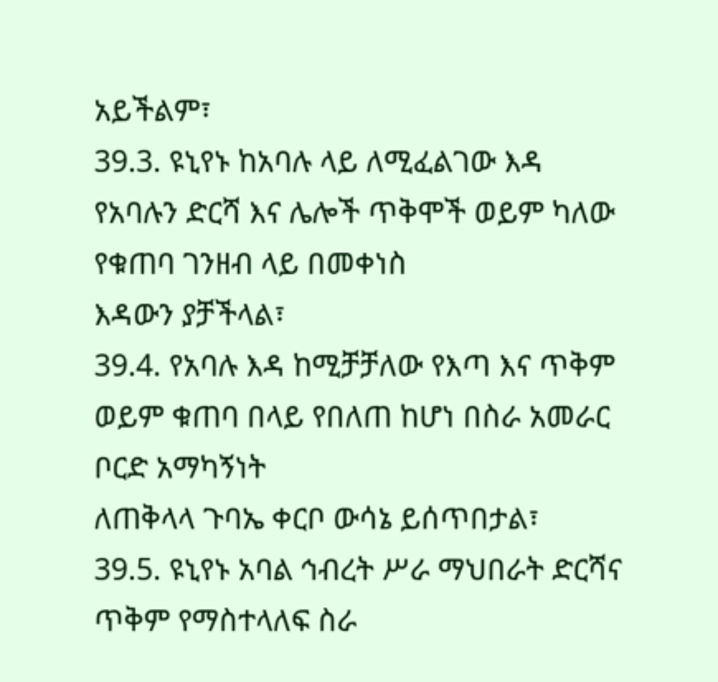አይችልም፣
39.3. ዩኒየኑ ከአባሉ ላይ ለሚፈልገው እዳ የአባሉን ድርሻ እና ሌሎች ጥቅሞች ወይም ካለው የቁጠባ ገንዘብ ላይ በመቀነስ
እዳውን ያቻችላል፣
39.4. የአባሉ እዳ ከሚቻቻለው የእጣ እና ጥቅም ወይም ቁጠባ በላይ የበለጠ ከሆነ በስራ አመራር ቦርድ አማካኝነት
ለጠቅላላ ጉባኤ ቀርቦ ውሳኔ ይሰጥበታል፣
39.5. ዩኒየኑ አባል ኅብረት ሥራ ማህበራት ድርሻና ጥቅም የማስተላለፍ ስራ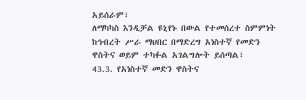አይሰራም፣
ለማካካስ እንዲቻል ዩኒየኑ በውል የተመሰረተ ስምምነት ከኅብረት ሥራ ማህበር በማድረግ አነስተኛ የመድን
ዋስትና ወይም ተካፉል አገልግሎት ይሰጣል፣
43.3. የአነስተኛ መድን ዋስትና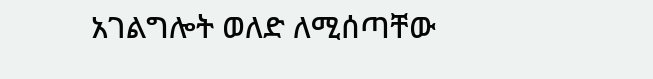አገልግሎት ወለድ ለሚሰጣቸው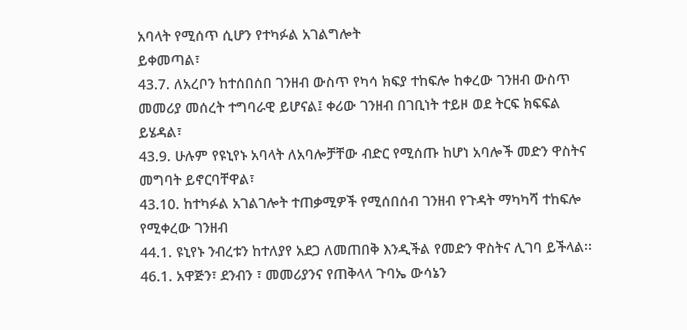አባላት የሚሰጥ ሲሆን የተካፉል አገልግሎት
ይቀመጣል፣
43.7. ለአረቦን ከተሰበሰበ ገንዘብ ውስጥ የካሳ ክፍያ ተከፍሎ ከቀረው ገንዘብ ውስጥ
መመሪያ መሰረት ተግባራዊ ይሆናል፤ ቀሪው ገንዘብ በገቢነት ተይዞ ወደ ትርፍ ክፍፍል ይሄዳል፣
43.9. ሁሉም የዩኒየኑ አባላት ለአባሎቻቸው ብድር የሚሰጡ ከሆነ አባሎች መድን ዋስትና መግባት ይኖርባቸዋል፣
43.10. ከተካፉል አገልገሎት ተጠቃሚዎች የሚሰበሰብ ገንዘብ የጉዳት ማካካሻ ተከፍሎ የሚቀረው ገንዘብ
44.1. ዩኒየኑ ንብረቱን ከተለያየ አደጋ ለመጠበቅ እንዲችል የመድን ዋስትና ሊገባ ይችላል፡፡
46.1. አዋጅን፣ ደንብን ፣ መመሪያንና የጠቅላላ ጉባኤ ውሳኔን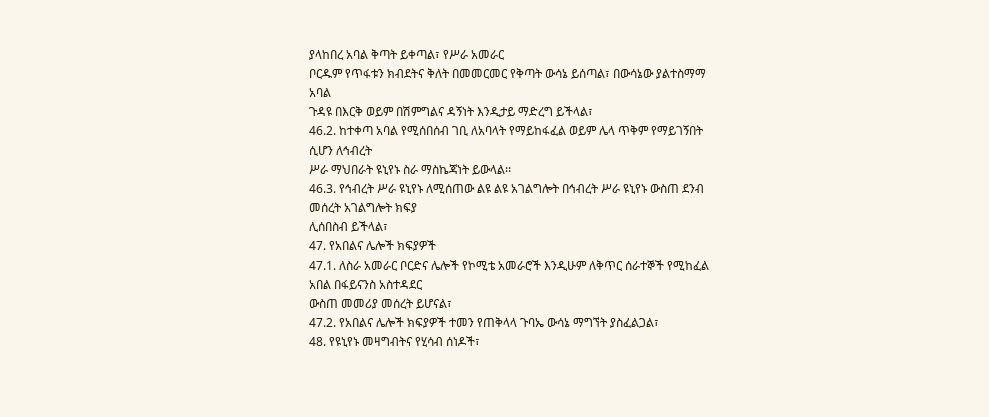ያላከበረ አባል ቅጣት ይቀጣል፣ የሥራ አመራር
ቦርዱም የጥፋቱን ክብደትና ቅለት በመመርመር የቅጣት ውሳኔ ይሰጣል፣ በውሳኔው ያልተስማማ አባል
ጉዳዩ በእርቅ ወይም በሽምግልና ዳኝነት እንዲታይ ማድረግ ይችላል፣
46.2. ከተቀጣ አባል የሚሰበሰብ ገቢ ለአባላት የማይከፋፈል ወይም ሌላ ጥቅም የማይገኝበት ሲሆን ለኅብረት
ሥራ ማህበራት ዩኒየኑ ስራ ማስኬጃነት ይውላል፡፡
46.3. የኅብረት ሥራ ዩኒየኑ ለሚሰጠው ልዩ ልዩ አገልግሎት በኅብረት ሥራ ዩኒየኑ ውስጠ ደንብ መሰረት አገልግሎት ክፍያ
ሊሰበስብ ይችላል፣
47. የአበልና ሌሎች ክፍያዎች
47.1. ለስራ አመራር ቦርድና ሌሎች የኮሚቴ አመራሮች እንዲሁም ለቅጥር ሰራተኞች የሚከፈል አበል በፋይናንስ አስተዳደር
ውስጠ መመሪያ መሰረት ይሆናል፣
47.2. የአበልና ሌሎች ክፍያዎች ተመን የጠቅላላ ጉባኤ ውሳኔ ማግኘት ያስፈልጋል፣
48. የዩኒየኑ መዛግብትና የሂሳብ ሰነዶች፣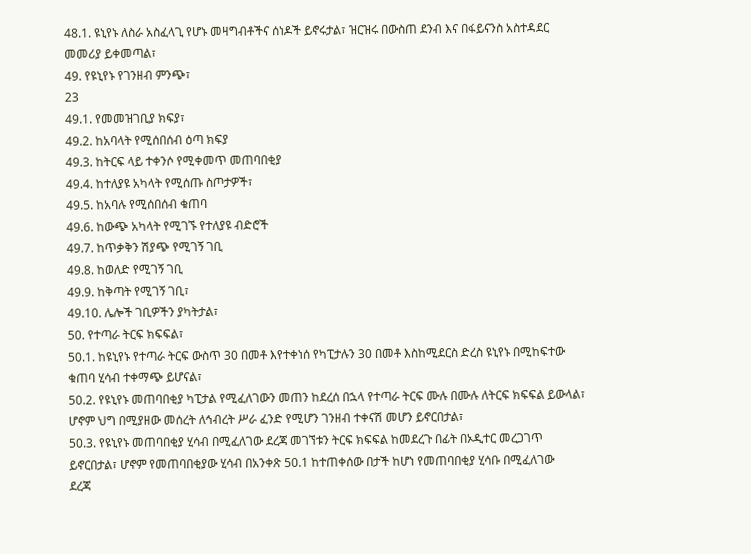48.1. ዩኒየኑ ለስራ አስፈላጊ የሆኑ መዛግብቶችና ሰነዶች ይኖሩታል፣ ዝርዝሩ በውስጠ ደንብ እና በፋይናንስ አስተዳደር
መመሪያ ይቀመጣል፣
49. የዩኒየኑ የገንዘብ ምንጭ፣
23
49.1. የመመዝገቢያ ክፍያ፣
49.2. ከአባላት የሚሰበሰብ ዕጣ ክፍያ
49.3. ከትርፍ ላይ ተቀንሶ የሚቀመጥ መጠባበቂያ
49.4. ከተለያዩ አካላት የሚሰጡ ስጦታዎች፣
49.5. ከአባሉ የሚሰበሰብ ቁጠባ
49.6. ከውጭ አካላት የሚገኙ የተለያዩ ብድሮች
49.7. ከጥቃቅን ሽያጭ የሚገኝ ገቢ
49.8. ከወለድ የሚገኝ ገቢ
49.9. ከቅጣት የሚገኝ ገቢ፣
49.10. ሌሎች ገቢዎችን ያካትታል፣
50. የተጣራ ትርፍ ክፍፍል፣
50.1. ከዩኒየኑ የተጣራ ትርፍ ውስጥ 30 በመቶ እየተቀነሰ የካፒታሉን 30 በመቶ እስከሚደርስ ድረስ ዩኒየኑ በሚከፍተው
ቁጠባ ሂሳብ ተቀማጭ ይሆናል፣
50.2. የዩኒየኑ መጠባበቂያ ካፒታል የሚፈለገውን መጠን ከደረሰ በኋላ የተጣራ ትርፍ ሙሉ በሙሉ ለትርፍ ክፍፍል ይውላል፣
ሆኖም ህግ በሚያዘው መሰረት ለኅብረት ሥራ ፈንድ የሚሆን ገንዘብ ተቀናሽ መሆን ይኖርበታል፣
50.3. የዩኒየኑ መጠባበቂያ ሂሳብ በሚፈለገው ደረጃ መገኘቱን ትርፍ ክፍፍል ከመደረጉ በፊት በኦዲተር መረጋገጥ
ይኖርበታል፣ ሆኖም የመጠባበቂያው ሂሳብ በአንቀጽ 50.1 ከተጠቀሰው በታች ከሆነ የመጠባበቂያ ሂሳቡ በሚፈለገው
ደረጃ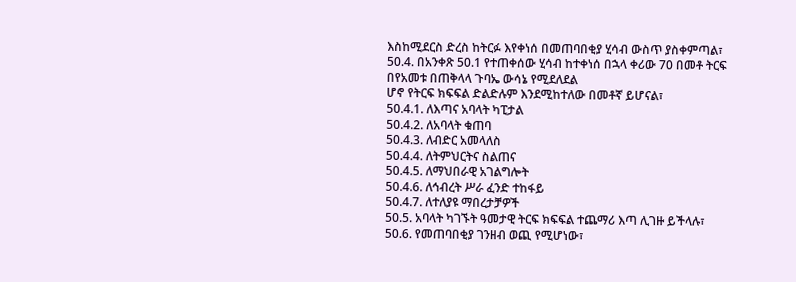እስከሚደርስ ድረስ ከትርፉ እየቀነሰ በመጠባበቂያ ሂሳብ ውስጥ ያስቀምጣል፣
50.4. በአንቀጽ 50.1 የተጠቀሰው ሂሳብ ከተቀነሰ በኋላ ቀሪው 70 በመቶ ትርፍ በየአመቱ በጠቅላላ ጉባኤ ውሳኔ የሚደለደል
ሆኖ የትርፍ ክፍፍል ድልድሉም እንደሚከተለው በመቶኛ ይሆናል፣
50.4.1. ለእጣና አባላት ካፒታል
50.4.2. ለአባላት ቁጠባ
50.4.3. ለብድር አመላለስ
50.4.4. ለትምህርትና ስልጠና
50.4.5. ለማህበራዊ አገልግሎት
50.4.6. ለኅብረት ሥራ ፈንድ ተከፋይ
50.4.7. ለተለያዩ ማበረታቻዎች
50.5. አባላት ካገኙት ዓመታዊ ትርፍ ክፍፍል ተጨማሪ እጣ ሊገዙ ይችላሉ፣
50.6. የመጠባበቂያ ገንዘብ ወጪ የሚሆነው፣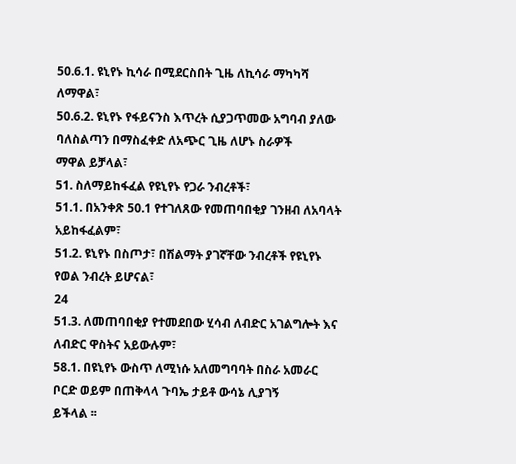50.6.1. ዩኒየኑ ኪሳራ በሚደርስበት ጊዜ ለኪሳራ ማካካሻ ለማዋል፣
50.6.2. ዩኒየኑ የፋይናንስ እጥረት ሲያጋጥመው አግባብ ያለው ባለስልጣን በማስፈቀድ ለአጭር ጊዜ ለሆኑ ስራዎች
ማዋል ይቻላል፣
51. ስለማይከፋፈል የዩኒየኑ የጋራ ንብረቶች፣
51.1. በአንቀጽ 50.1 የተገለጸው የመጠባበቂያ ገንዘብ ለአባላት አይከፋፈልም፣
51.2. ዩኒየኑ በስጦታ፣ በሽልማት ያገኛቸው ንብረቶች የዩኒየኑ የወል ንብረት ይሆናል፣
24
51.3. ለመጠባበቂያ የተመደበው ሂሳብ ለብድር አገልግሎት እና ለብድር ዋስትና አይውሉም፣
58.1. በዩኒየኑ ውስጥ ለሚነሱ አለመግባባት በስራ አመራር ቦርድ ወይም በጠቅላላ ጉባኤ ታይቶ ውሳኔ ሊያገኝ
ይችላል ፡፡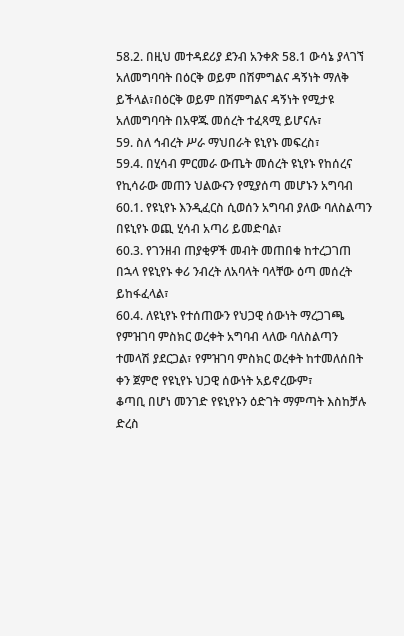58.2. በዚህ መተዳደሪያ ደንብ አንቀጽ 58.1 ውሳኔ ያላገኘ አለመግባባት በዕርቅ ወይም በሽምግልና ዳኝነት ማለቅ
ይችላል፣በዕርቅ ወይም በሽምግልና ዳኝነት የሚታዩ አለመግባባት በአዋጁ መሰረት ተፈጻሚ ይሆናሉ፣
59. ስለ ኅብረት ሥራ ማህበራት ዩኒየኑ መፍረስ፣
59.4. በሂሳብ ምርመራ ውጤት መሰረት ዩኒየኑ የከሰረና የኪሳራው መጠን ህልውናን የሚያሰጣ መሆኑን አግባብ
60.1. የዩኒየኑ እንዲፈርስ ሲወሰን አግባብ ያለው ባለስልጣን በዩኒየኑ ወጪ ሂሳብ አጣሪ ይመድባል፣
60.3. የገንዘብ ጠያቂዎች መብት መጠበቁ ከተረጋገጠ በኋላ የዩኒየኑ ቀሪ ንብረት ለአባላት ባላቸው ዕጣ መሰረት
ይከፋፈላል፣
60.4. ለዩኒየኑ የተሰጠውን የህጋዊ ሰውነት ማረጋገጫ የምዝገባ ምስክር ወረቀት አግባብ ላለው ባለስልጣን
ተመላሽ ያደርጋል፣ የምዝገባ ምስክር ወረቀት ከተመለሰበት ቀን ጀምሮ የዩኒየኑ ህጋዊ ሰውነት አይኖረውም፣
ቆጣቢ በሆነ መንገድ የዩኒየኑን ዕድገት ማምጣት እስከቻሉ ድረስ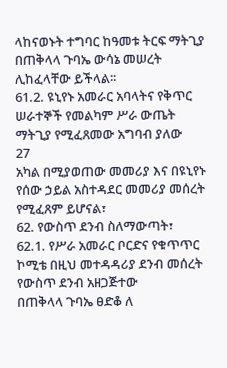ላከናወኑት ተግባር ከዓመቱ ትርፍ ማትጊያ
በጠቅላላ ጉባኤ ውሳኔ መሠረት ሊከፈላቸው ይችላል፡፡
61.2. ዩኒየኑ አመራር አባላትና የቅጥር ሠራተኞች የመልካም ሥራ ውጤት ማትጊያ የሚፈጸመው አግባብ ያለው
27
አካል በሚያወጠው መመሪያ እና በዩኒየኑ የሰው ኃይል አስተዳደር መመሪያ መሰረት የሚፈጸም ይሆናል፣
62. የውስጥ ደንብ ስለማውጣት፣
62.1. የሥራ አመራር ቦርድና የቁጥጥር ኮሚቴ በዚህ መተዳዳሪያ ደንብ መሰረት የውስጥ ደንብ አዘጋጅተው
በጠቅላላ ጉባኤ ፀድቆ ለ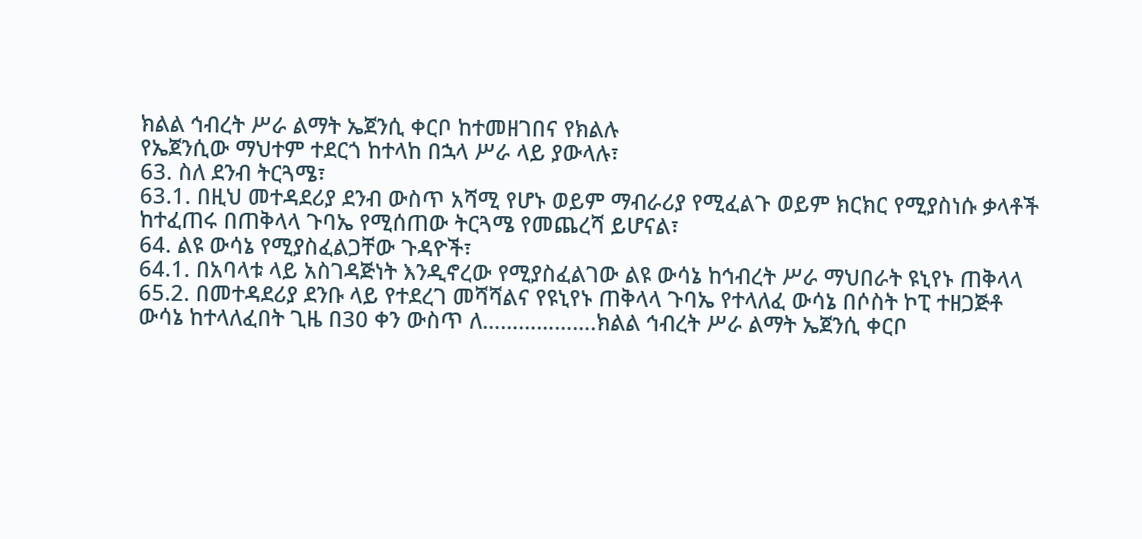ክልል ኅብረት ሥራ ልማት ኤጀንሲ ቀርቦ ከተመዘገበና የክልሉ
የኤጀንሲው ማህተም ተደርጎ ከተላከ በኋላ ሥራ ላይ ያውላሉ፣
63. ስለ ደንብ ትርጓሜ፣
63.1. በዚህ መተዳደሪያ ደንብ ውስጥ አሻሚ የሆኑ ወይም ማብራሪያ የሚፈልጉ ወይም ክርክር የሚያስነሱ ቃላቶች
ከተፈጠሩ በጠቅላላ ጉባኤ የሚሰጠው ትርጓሜ የመጨረሻ ይሆናል፣
64. ልዩ ውሳኔ የሚያስፈልጋቸው ጉዳዮች፣
64.1. በአባላቱ ላይ አስገዳጅነት እንዲኖረው የሚያስፈልገው ልዩ ውሳኔ ከኅብረት ሥራ ማህበራት ዩኒየኑ ጠቅላላ
65.2. በመተዳደሪያ ደንቡ ላይ የተደረገ መሻሻልና የዩኒየኑ ጠቅላላ ጉባኤ የተላለፈ ውሳኔ በሶስት ኮፒ ተዘጋጅቶ
ውሳኔ ከተላለፈበት ጊዜ በ30 ቀን ውስጥ ለ……………….ክልል ኅብረት ሥራ ልማት ኤጀንሲ ቀርቦ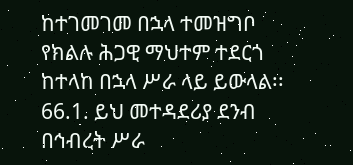ከተገመገመ በኋላ ተመዝግቦ የክልሉ ሕጋዊ ማህተም ተደርጎ ከተላከ በኋላ ሥራ ላይ ይውላል፡፡
66.1. ይህ መተዳደሪያ ደንብ በኅብረት ሥራ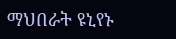ማህበራት ዩኒየኑ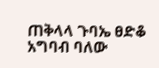ጠቅላላ ጉባኤ ፀድቆ አግባብ ባለው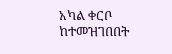አካል ቀርቦ
ከተመዝገበበት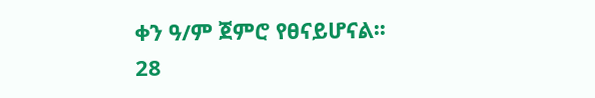ቀን ዓ/ም ጀምሮ የፀናይሆናል፡፡
28